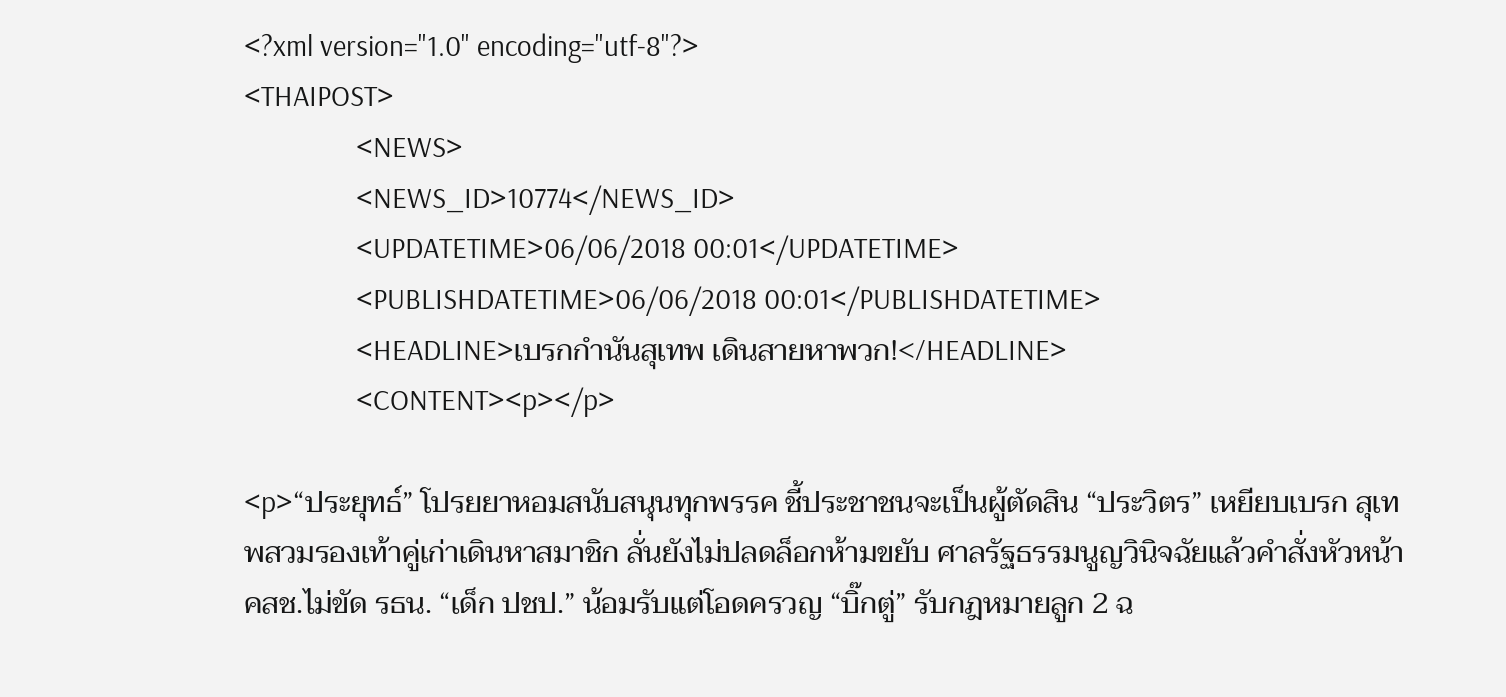<?xml version="1.0" encoding="utf-8"?>
<THAIPOST>
                <NEWS>
                <NEWS_ID>10774</NEWS_ID>
                <UPDATETIME>06/06/2018 00:01</UPDATETIME>
                <PUBLISHDATETIME>06/06/2018 00:01</PUBLISHDATETIME>
                <HEADLINE>เบรกกำนันสุเทพ เดินสายหาพวก!</HEADLINE>
                <CONTENT><p></p>

<p>“ประยุทธ์” โปรยยาหอมสนับสนุนทุกพรรค ชี้ประชาชนจะเป็นผู้ตัดสิน “ประวิตร” เหยียบเบรก สุเทพสวมรองเท้าคู่เก่าเดินหาสมาชิก ลั่นยังไม่ปลดล็อกห้ามขยับ ศาลรัฐธรรมนูญวินิจฉัยแล้วคำสั่งหัวหน้า คสช.ไม่ขัด รธน. “เด็ก ปชป.” น้อมรับแต่โอดครวญ “บิ๊กตู่” รับกฎหมายลูก 2 ฉ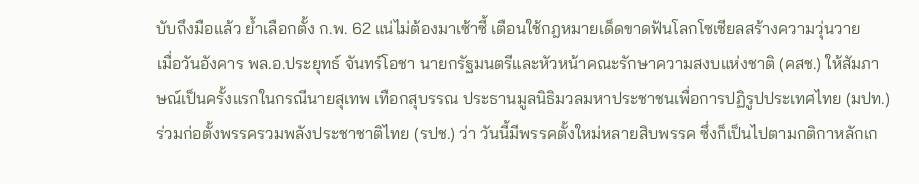บับถึงมือแล้ว ย้ำเลือกตั้ง ก.พ. 62 แน่ไม่ต้องมาเซ้าซี้ เตือนใช้กฎหมายเด็ดขาดฟันโลกโซเชียลสร้างความวุ่นวาย
เมื่อวันอังคาร พล.อ.ประยุทธ์ จันทร์โอชา นายกรัฐมนตรีและหัวหน้าคณะรักษาความสงบแห่งชาติ (คสช.) ให้สัมภาษณ์เป็นครั้งแรกในกรณีนายสุเทพ เทือกสุบรรณ ประธานมูลนิธิมวลมหาประชาชนเพื่อการปฏิรูปประเทศไทย (มปท.) ร่วมก่อตั้งพรรครวมพลังประชาชาติไทย (รปช.) ว่า วันนี้มีพรรคตั้งใหม่หลายสิบพรรค ซึ่งก็เป็นไปตามกติกาหลักเก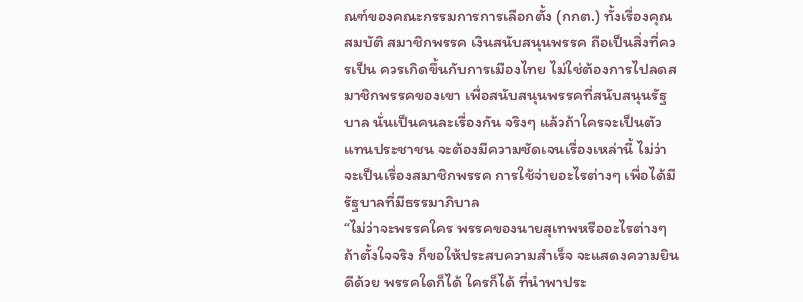ณฑ์ของคณะกรรมการการเลือกตั้ง (กกต.) ทั้งเรื่องคุณสมบัติ สมาชิกพรรค เงินสนับสนุนพรรค ถือเป็นสิ่งที่ควรเป็น ควรเกิดขึ้นกับการเมืองไทย ไม่ใช่ต้องการไปลดสมาชิกพรรคของเขา เพื่อสนับสนุนพรรคที่สนับสนุนรัฐบาล นั่นเป็นคนละเรื่องกัน จริงๆ แล้วถ้าใครจะเป็นตัวแทนประชาชน จะต้องมีความชัดเจนเรื่องเหล่านี้ ไม่ว่าจะเป็นเรื่องสมาชิกพรรค การใช้จ่ายอะไรต่างๆ เพื่อได้มีรัฐบาลที่มีธรรมาภิบาล
“ไม่ว่าจะพรรคใคร พรรคของนายสุเทพหรืออะไรต่างๆ ถ้าตั้งใจจริง ก็ขอให้ประสบความสำเร็จ จะแสดงความยินดีด้วย พรรคใดก็ได้ ใครก็ได้ ที่นำพาประ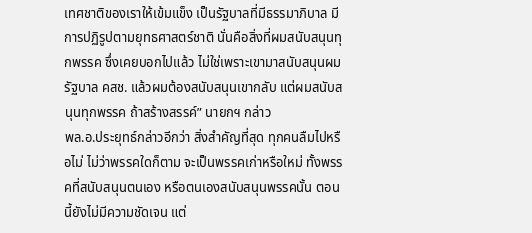เทศชาติของเราให้เข้มแข็ง เป็นรัฐบาลที่มีธรรมาภิบาล มีการปฏิรูปตามยุทธศาสตร์ชาติ นั่นคือสิ่งที่ผมสนับสนุนทุกพรรค ซึ่งเคยบอกไปแล้ว ไม่ใช่เพราะเขามาสนับสนุนผม รัฐบาล คสช. แล้วผมต้องสนับสนุนเขากลับ แต่ผมสนับสนุนทุกพรรค ถ้าสร้างสรรค์” นายกฯ กล่าว
พล.อ.ประยุทธ์กล่าวอีกว่า สิ่งสำคัญที่สุด ทุกคนลืมไปหรือไม่ ไม่ว่าพรรคใดก็ตาม จะเป็นพรรคเก่าหรือใหม่ ทั้งพรรคที่สนับสนุนตนเอง หรือตนเองสนับสนุนพรรคนั้น ตอนนี้ยังไม่มีความชัดเจน แต่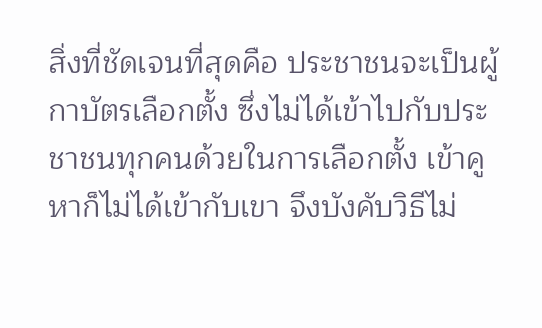สิ่งที่ชัดเจนที่สุดคือ ประชาชนจะเป็นผู้กาบัตรเลือกตั้ง ซึ่งไม่ได้เข้าไปกับประชาชนทุกคนด้วยในการเลือกตั้ง เข้าคูหาก็ไม่ได้เข้ากับเขา จึงบังคับวิธีไม่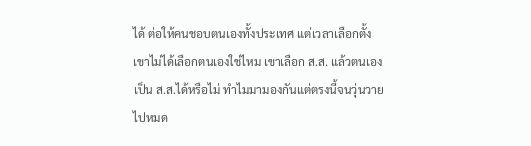ได้ ต่อให้คนชอบตนเองทั้งประเทศ แต่เวลาเลือกตั้งเขาไม่ได้เลือกตนเองใช่ไหม เขาเลือก ส.ส. แล้วตนเองเป็น ส.ส.ได้หรือไม่ ทำไมมามองกันแต่ตรงนี้จนวุ่นวายไปหมด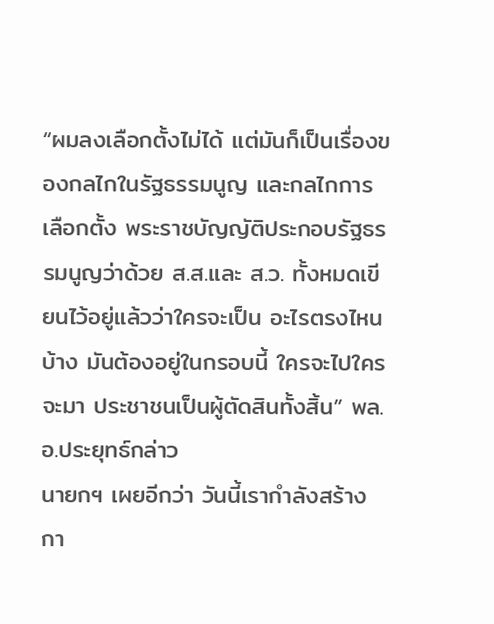“ผมลงเลือกตั้งไม่ได้ แต่มันก็เป็นเรื่องของกลไกในรัฐธรรมนูญ และกลไกการเลือกตั้ง พระราชบัญญัติประกอบรัฐธรรมนูญว่าด้วย ส.ส.และ ส.ว. ทั้งหมดเขียนไว้อยู่แล้วว่าใครจะเป็น อะไรตรงไหนบ้าง มันต้องอยู่ในกรอบนี้ ใครจะไปใครจะมา ประชาชนเป็นผู้ตัดสินทั้งสิ้น” พล.อ.ประยุทธ์กล่าว
นายกฯ เผยอีกว่า วันนี้เรากำลังสร้างกา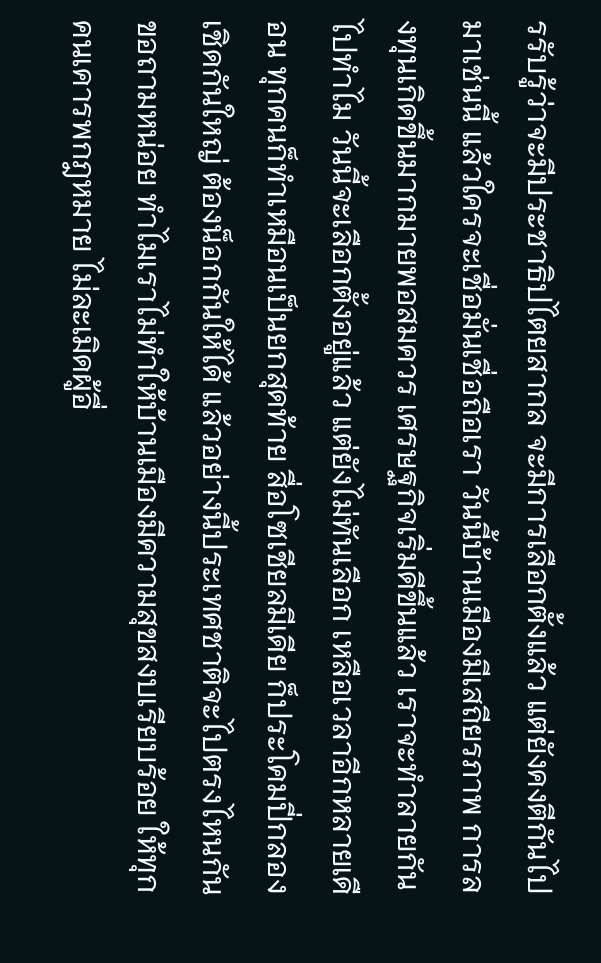รรับรู้ว่าจะมีประชาธิปไตยสากล จะมีการเลือกตั้งแล้ว แต่ยังคงตีกันไปมาเช่นนี้ แล้วใครจะเชื่อมั่นเชื่อถือเรา วันนี้บ้านเมืองมีเสถียรภาพ การลงทุนเกิดขึ้นมากมายพอสมควร เศรษฐกิจเริ่มดีขึ้นแล้ว เราจะทำลายกันไปทำไม วันนี้จะเลือกตั้งอยู่แล้ว แต่ยังไม่ทันเลือก เหลือเวลาอีกหลายเดือน ทุกคนก็ทำเหมือนเป็นยกสุดท้าย สื่อโซเชียลมีเดีย ก็ประโคมปี่กลองเชิดกันใหญ่ ต้องน็อกกันให้ได้ แล้วอย่างนี้ประเทศชาติจะไปตรงไหนกัน ขอถามหน่อย ทำไมเราไม่ทำให้บ้านเมืองมีความสุขสงบเรียบร้อย ให้ทุกคนเคารพกฎหมาย ไม่ละเมิดผู้อื่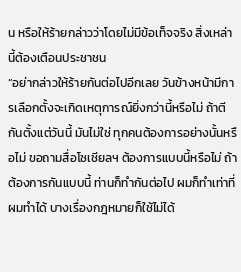น หรือให้ร้ายกล่าวว่าโดยไม่มีข้อเท็จจริง สิ่งเหล่านี้ต้องเตือนประชาชน
“อย่ากล่าวให้ร้ายกันต่อไปอีกเลย วันข้างหน้ามีการเลือกตั้งจะเกิดเหตุการณ์ยิ่งกว่านี้หรือไม่ ถ้าตีกันตั้งแต่วันนี้ มันไม่ใช่ ทุกคนต้องการอย่างนั้นหรือไม่ ขอถามสื่อโซเชียลฯ ต้องการแบบนี้หรือไม่ ถ้าต้องการกันแบบนี้ ท่านก็ทำกันต่อไป ผมก็ทำเท่าที่ผมทำได้ บางเรื่องกฎหมายก็ใช้ไม่ได้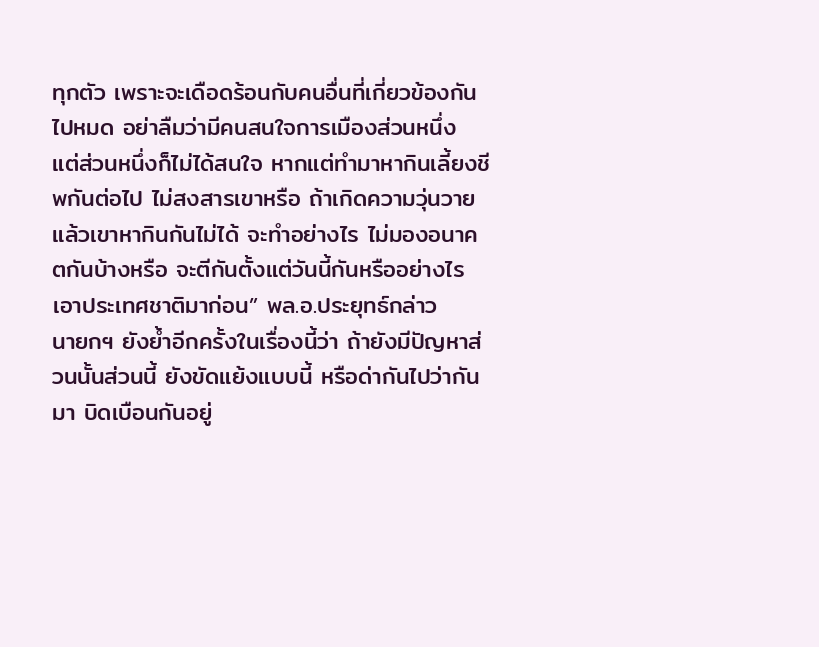ทุกตัว เพราะจะเดือดร้อนกับคนอื่นที่เกี่ยวข้องกันไปหมด อย่าลืมว่ามีคนสนใจการเมืองส่วนหนึ่ง แต่ส่วนหนึ่งก็ไม่ได้สนใจ หากแต่ทำมาหากินเลี้ยงชีพกันต่อไป ไม่สงสารเขาหรือ ถ้าเกิดความวุ่นวายแล้วเขาหากินกันไม่ได้ จะทำอย่างไร ไม่มองอนาคตกันบ้างหรือ จะตีกันตั้งแต่วันนี้กันหรืออย่างไร เอาประเทศชาติมาก่อน” พล.อ.ประยุทธ์กล่าว
นายกฯ ยังย้ำอีกครั้งในเรื่องนี้ว่า ถ้ายังมีปัญหาส่วนนั้นส่วนนี้ ยังขัดแย้งแบบนี้ หรือด่ากันไปว่ากันมา บิดเบือนกันอยู่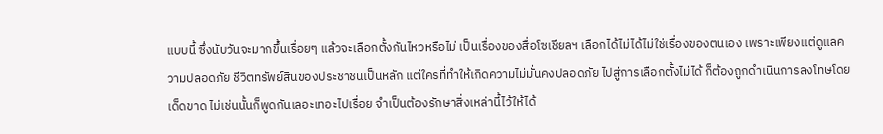แบบนี้ ซึ่งนับวันจะมากขึ้นเรื่อยๆ แล้วจะเลือกตั้งกันไหวหรือไม่ เป็นเรื่องของสื่อโซเชียลฯ เลือกได้ไม่ได้ไม่ใช่เรื่องของตนเอง เพราะเพียงแต่ดูแลความปลอดภัย ชีวิตทรัพย์สินของประชาชนเป็นหลัก แต่ใครที่ทำให้เกิดความไม่มั่นคงปลอดภัย ไปสู่การเลือกตั้งไม่ได้ ก็ต้องถูกดำเนินการลงโทษโดยเด็ดขาด ไม่เช่นนั้นก็พูดกันเลอะเทอะไปเรื่อย จำเป็นต้องรักษาสิ่งเหล่านี้ไว้ให้ได้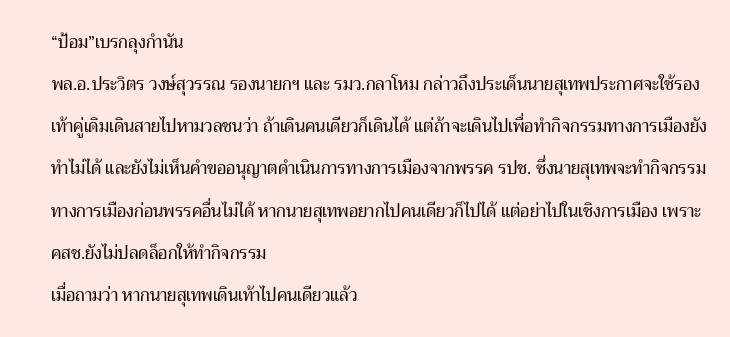“ป้อม”เบรกลุงกำนัน
พล.อ.ประวิตร วงษ์สุวรรณ รองนายกฯ และ รมว.กลาโหม กล่าวถึงประเด็นนายสุเทพประกาศจะใช้รองเท้าคู่เดิมเดินสายไปหามวลชนว่า ถ้าเดินคนเดียวก็เดินได้ แต่ถ้าจะเดินไปเพื่อทำกิจกรรมทางการเมืองยังทำไม่ได้ และยังไม่เห็นคำขออนุญาตดำเนินการทางการเมืองจากพรรค รปช. ซึ่งนายสุเทพจะทำกิจกรรมทางการเมืองก่อนพรรคอื่นไม่ได้ หากนายสุเทพอยากไปคนเดียวก็ไปได้ แต่อย่าไปในเชิงการเมือง เพราะ คสช.ยังไม่ปลดล็อกให้ทำกิจกรรม
เมื่อถามว่า หากนายสุเทพเดินเท้าไปคนเดียวแล้ว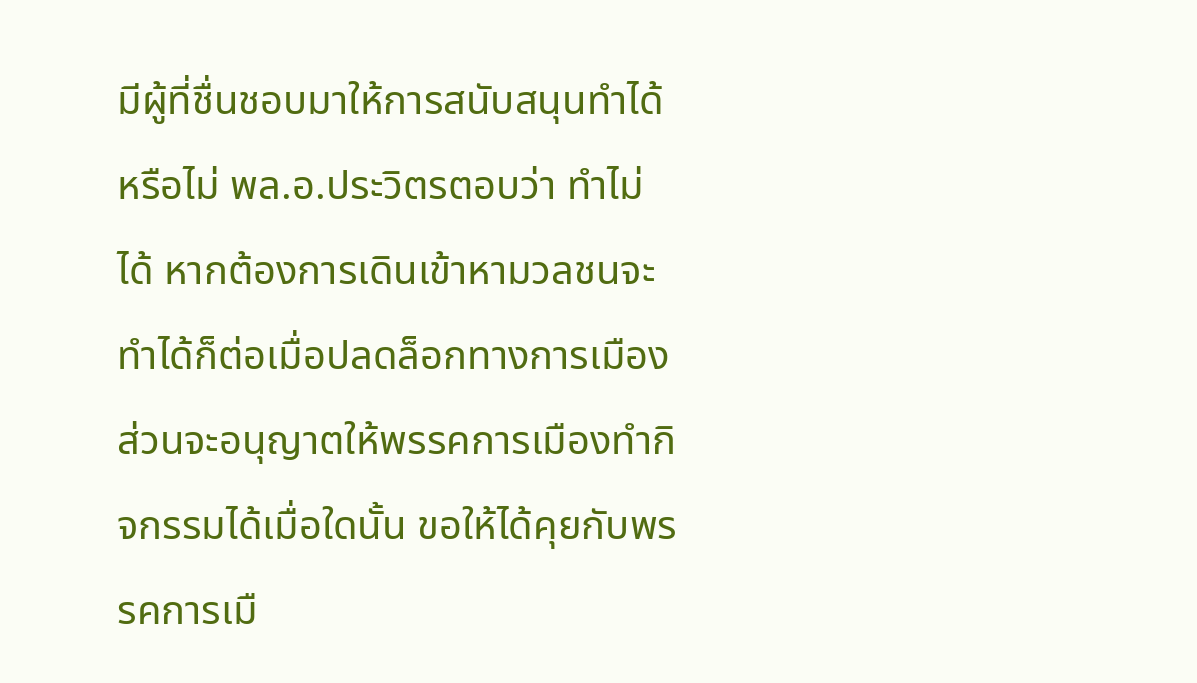มีผู้ที่ชื่นชอบมาให้การสนับสนุนทำได้หรือไม่ พล.อ.ประวิตรตอบว่า ทำไม่ได้ หากต้องการเดินเข้าหามวลชนจะทำได้ก็ต่อเมื่อปลดล็อกทางการเมือง ส่วนจะอนุญาตให้พรรคการเมืองทำกิจกรรมได้เมื่อใดนั้น ขอให้ได้คุยกับพรรคการเมื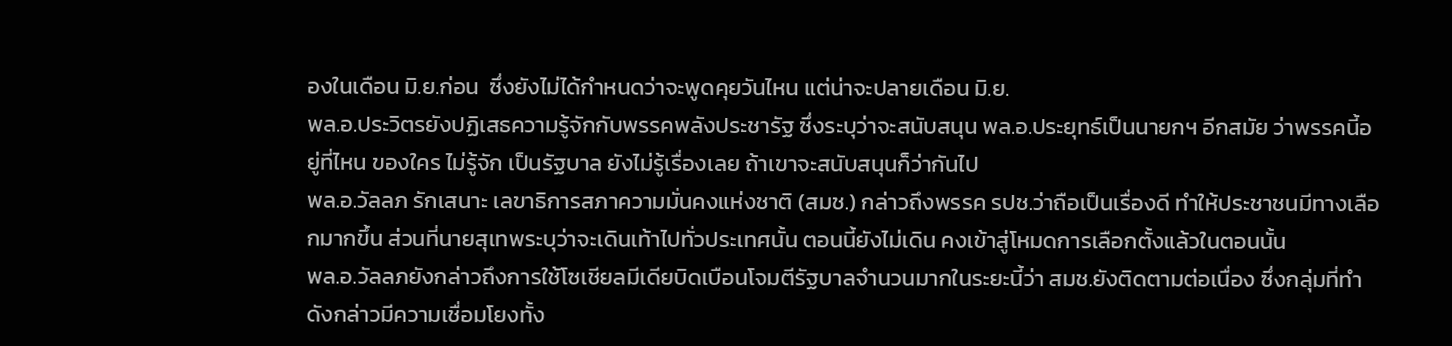องในเดือน มิ.ย.ก่อน  ซึ่งยังไม่ได้กำหนดว่าจะพูดคุยวันไหน แต่น่าจะปลายเดือน มิ.ย.
พล.อ.ประวิตรยังปฏิเสธความรู้จักกับพรรคพลังประชารัฐ ซึ่งระบุว่าจะสนับสนุน พล.อ.ประยุทธ์เป็นนายกฯ อีกสมัย ว่าพรรคนี้อยู่ที่ไหน ของใคร ไม่รู้จัก เป็นรัฐบาล ยังไม่รู้เรื่องเลย ถ้าเขาจะสนับสนุนก็ว่ากันไป
พล.อ.วัลลภ รักเสนาะ เลขาธิการสภาความมั่นคงแห่งชาติ (สมช.) กล่าวถึงพรรค รปช.ว่าถือเป็นเรื่องดี ทำให้ประชาชนมีทางเลือกมากขึ้น ส่วนที่นายสุเทพระบุว่าจะเดินเท้าไปทั่วประเทศนั้น ตอนนี้ยังไม่เดิน คงเข้าสู่โหมดการเลือกตั้งแล้วในตอนนั้น
พล.อ.วัลลภยังกล่าวถึงการใช้โซเชียลมีเดียบิดเบือนโจมตีรัฐบาลจำนวนมากในระยะนี้ว่า สมช.ยังติดตามต่อเนื่อง ซึ่งกลุ่มที่ทำดังกล่าวมีความเชื่อมโยงทั้ง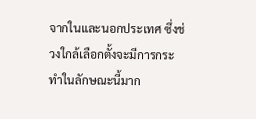จากในและนอกประเทศ ซึ่งช่วงใกล้เลือกตั้งจะมีการกระทำในลักษณะนี้มาก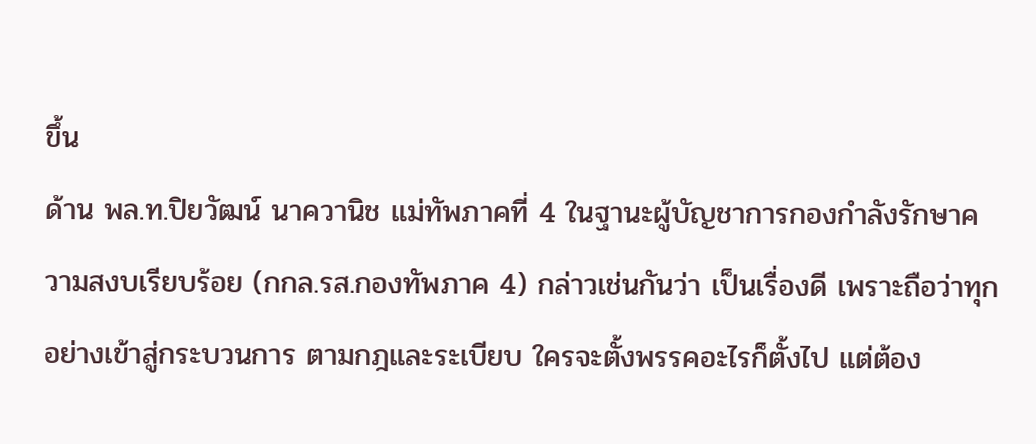ขึ้น
ด้าน พล.ท.ปิยวัฒน์ นาควานิช แม่ทัพภาคที่ 4 ในฐานะผู้บัญชาการกองกำลังรักษาความสงบเรียบร้อย (กกล.รส.กองทัพภาค 4) กล่าวเช่นกันว่า เป็นเรื่องดี เพราะถือว่าทุกอย่างเข้าสู่กระบวนการ ตามกฎและระเบียบ ใครจะตั้งพรรคอะไรก็ตั้งไป แต่ต้อง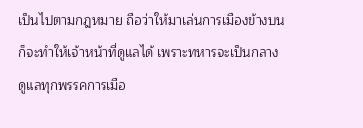เป็นไปตามกฎหมาย ถือว่าให้มาเล่นการเมืองข้างบน ก็จะทำให้เจ้าหน้าที่ดูแลได้ เพราะทหารจะเป็นกลาง ดูแลทุกพรรคการเมือ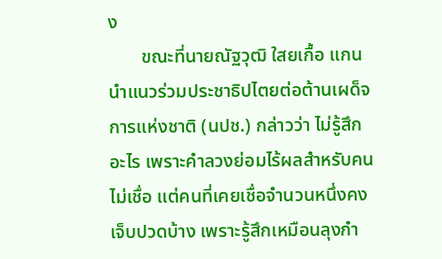ง
       ขณะที่นายณัฐวุฒิ ใสยเกื้อ แกนนำแนวร่วมประชาธิปไตยต่อต้านเผด็จการแห่งชาติ (นปช.) กล่าวว่า ไม่รู้สึกอะไร เพราะคำลวงย่อมไร้ผลสำหรับคนไม่เชื่อ แต่คนที่เคยเชื่อจำนวนหนึ่งคงเจ็บปวดบ้าง เพราะรู้สึกเหมือนลุงกำ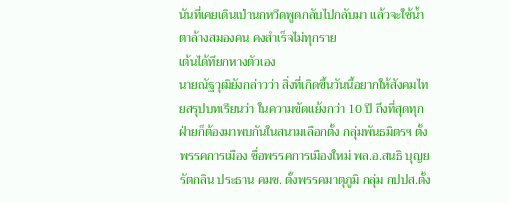นันที่เคยเดินเป่านกหวีดพูดกลับไปกลับมา แล้วจะใช้น้ำตาล้างสมองคน คงสำเร็จไม่ทุกราย
เต้นได้ทียกหางตัวเอง
นายณัฐวุฒิยังกล่าวว่า สิ่งที่เกิดขึ้นวันนี้อยากให้สังคมไทยสรุปบทเรียนว่า ในความขัดแย้งกว่า 10 ปี ถึงที่สุดทุกฝ่ายก็ต้องมาพบกันในสนามเลือกตั้ง กลุ่มพันธมิตรฯ ตั้งพรรคการเมือง ชื่อพรรคการเมืองใหม่ พล.อ.สนธิ บุญยรัตกลิน ประธาน คมช. ตั้งพรรคมาตุภูมิ กลุ่ม กปปส.ตั้ง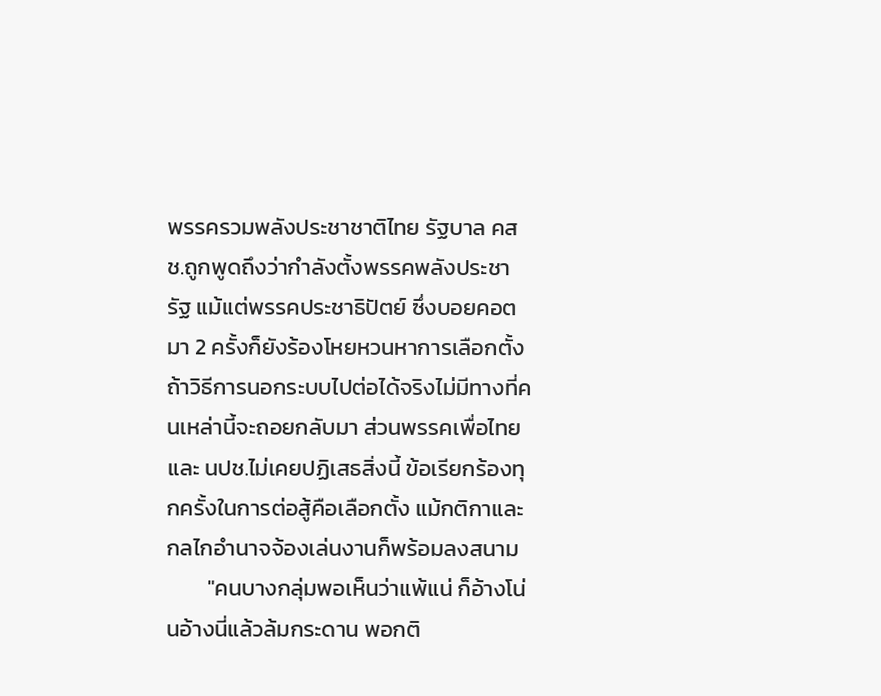พรรครวมพลังประชาชาติไทย รัฐบาล คสช.ถูกพูดถึงว่ากำลังตั้งพรรคพลังประชารัฐ แม้แต่พรรคประชาธิปัตย์ ซึ่งบอยคอตมา 2 ครั้งก็ยังร้องโหยหวนหาการเลือกตั้ง ถ้าวิธีการนอกระบบไปต่อได้จริงไม่มีทางที่คนเหล่านี้จะถอยกลับมา ส่วนพรรคเพื่อไทยและ นปช.ไม่เคยปฏิเสธสิ่งนี้ ข้อเรียกร้องทุกครั้งในการต่อสู้คือเลือกตั้ง แม้กติกาและกลไกอำนาจจ้องเล่นงานก็พร้อมลงสนาม
        "คนบางกลุ่มพอเห็นว่าแพ้แน่ ก็อ้างโน่นอ้างนี่แล้วล้มกระดาน พอกติ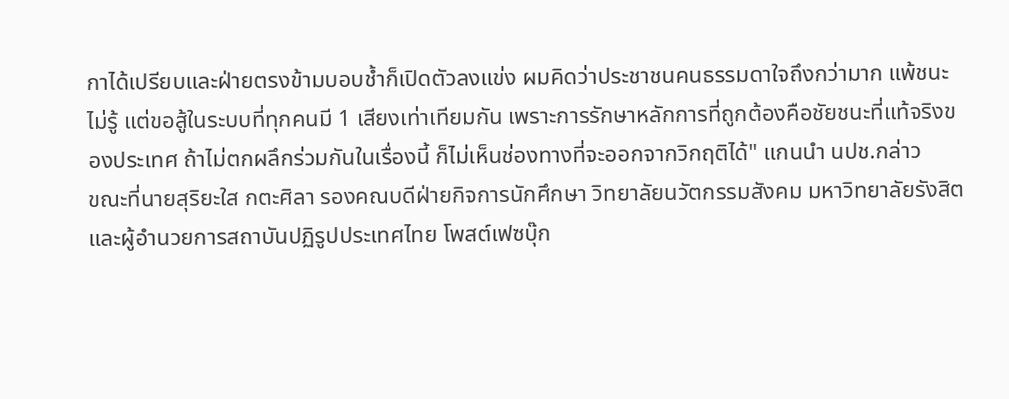กาได้เปรียบและฝ่ายตรงข้ามบอบช้ำก็เปิดตัวลงแข่ง ผมคิดว่าประชาชนคนธรรมดาใจถึงกว่ามาก แพ้ชนะไม่รู้ แต่ขอสู้ในระบบที่ทุกคนมี 1 เสียงเท่าเทียมกัน เพราะการรักษาหลักการที่ถูกต้องคือชัยชนะที่แท้จริงของประเทศ ถ้าไม่ตกผลึกร่วมกันในเรื่องนี้ ก็ไม่เห็นช่องทางที่จะออกจากวิกฤติได้" แกนนำ นปช.กล่าว
ขณะที่นายสุริยะใส กตะศิลา รองคณบดีฝ่ายกิจการนักศึกษา วิทยาลัยนวัตกรรมสังคม มหาวิทยาลัยรังสิต และผู้อำนวยการสถาบันปฏิรูปประเทศไทย โพสต์เฟซบุ๊ก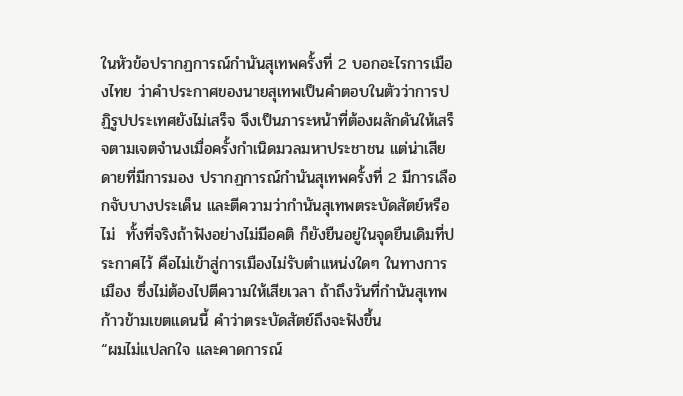ในหัวข้อปรากฏการณ์กำนันสุเทพครั้งที่ 2 บอกอะไรการเมืองไทย ว่าคำประกาศของนายสุเทพเป็นคำตอบในตัวว่าการปฏิรูปประเทศยังไม่เสร็จ จึงเป็นภาระหน้าที่ต้องผลักดันให้เสร็จตามเจตจำนงเมื่อครั้งกำเนิดมวลมหาประชาชน แต่น่าเสียดายที่มีการมอง ปรากฏการณ์กำนันสุเทพครั้งที่ 2 มีการเลือกจับบางประเด็น และตีความว่ากำนันสุเทพตระบัดสัตย์หรือไม่  ทั้งที่จริงถ้าฟังอย่างไม่มีอคติ ก็ยังยืนอยู่ในจุดยืนเดิมที่ประกาศไว้ คือไม่เข้าสู่การเมืองไม่รับตำแหน่งใดๆ ในทางการเมือง ซึ่งไม่ต้องไปตีความให้เสียเวลา ถ้าถึงวันที่กำนันสุเทพก้าวข้ามเขตแดนนี้ คำว่าตระบัดสัตย์ถึงจะฟังขึ้น
“ผมไม่แปลกใจ และคาดการณ์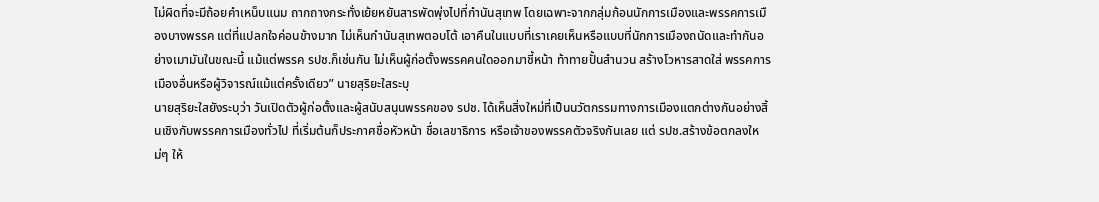ไม่ผิดที่จะมีถ้อยคำเหน็บแนม ถากถางกระทั่งเย้ยหยันสารพัดพุ่งไปที่กำนันสุเทพ โดยเฉพาะจากกลุ่มก้อนนักการเมืองและพรรคการเมืองบางพรรค แต่ที่แปลกใจค่อนข้างมาก ไม่เห็นกำนันสุเทพตอบโต้ เอาคืนในแบบที่เราเคยเห็นหรือแบบที่นักการเมืองถนัดและทำกันอย่างเมามันในขณะนี้ แม้แต่พรรค รปช.ก็เช่นกัน ไม่เห็นผู้ก่อตั้งพรรคคนใดออกมาชี้หน้า ท้าทายปั้นสำนวน สร้างโวหารสาดใส่ พรรคการเมืองอื่นหรือผู้วิจารณ์แม้แต่ครั้งเดียว” นายสุริยะใสระบุ
นายสุริยะใสยังระบุว่า วันเปิดตัวผู้ก่อตั้งและผู้สนับสนุนพรรคของ รปช. ได้เห็นสิ่งใหม่ที่เป็นนวัตกรรมทางการเมืองแตกต่างกันอย่างสิ้นเชิงกับพรรคการเมืองทั่วไป ที่เริ่มต้นก็ประกาศชื่อหัวหน้า ชื่อเลขาธิการ หรือเจ้าของพรรคตัวจริงกันเลย แต่ รปช.สร้างข้อตกลงใหม่ๆ ให้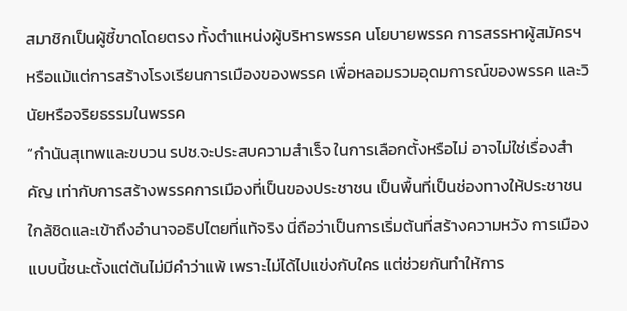สมาชิกเป็นผู้ชี้ขาดโดยตรง ทั้งตำแหน่งผู้บริหารพรรค นโยบายพรรค การสรรหาผู้สมัครฯ หรือแม้แต่การสร้างโรงเรียนการเมืองของพรรค เพื่อหลอมรวมอุดมการณ์ของพรรค และวินัยหรือจริยธรรมในพรรค
“กำนันสุเทพและขบวน รปช.จะประสบความสำเร็จ ในการเลือกตั้งหรือไม่ อาจไม่ใช่เรื่องสำคัญ เท่ากับการสร้างพรรคการเมืองที่เป็นของประชาชน เป็นพื้นที่เป็นช่องทางให้ประชาชนใกล้ชิดและเข้าถึงอำนาจอธิปไตยที่แท้จริง นี่ถือว่าเป็นการเริ่มต้นที่สร้างความหวัง การเมืองแบบนี้ชนะตั้งแต่ต้นไม่มีคำว่าแพ้ เพราะไม่ได้ไปแข่งกับใคร แต่ช่วยกันทำให้การ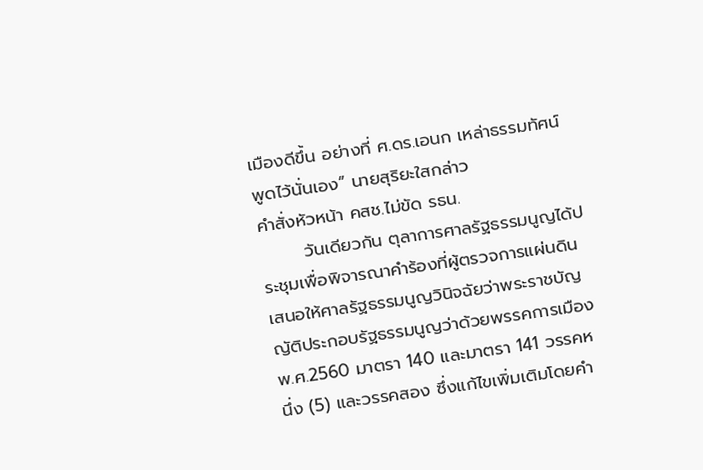เมืองดีขึ้น อย่างที่ ศ.ดร.เอนก เหล่าธรรมทัศน์ พูดไว้นั่นเอง” นายสุริยะใสกล่าว
คำสั่งหัวหน้า คสช.ไม่ขัด รธน.
       วันเดียวกัน ตุลาการศาลรัฐธรรมนูญได้ประชุมเพื่อพิจารณาคำร้องที่ผู้ตรวจการแผ่นดินเสนอให้ศาลรัฐธรรมนูญวินิจฉัยว่าพระราชบัญญัติประกอบรัฐธรรมนูญว่าด้วยพรรคการเมือง พ.ศ.2560 มาตรา 140 และมาตรา 141 วรรคหนึ่ง (5) และวรรคสอง ซึ่งแก้ไขเพิ่มเติมโดยคำ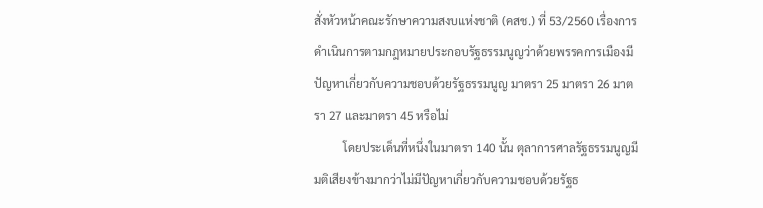สั่งหัวหน้าคณะรักษาความสงบแห่งชาติ (คสช.) ที่ 53/2560 เรื่องการดำเนินการตามกฎหมายประกอบรัฐธรรมนูญว่าด้วยพรรคการเมืองมีปัญหาเกี่ยวกับความชอบด้วยรัฐธรรมนูญ มาตรา 25 มาตรา 26 มาตรา 27 และมาตรา 45 หรือไม่
          โดยประเด็นที่หนึ่งในมาตรา 140 นั้น ตุลาการศาลรัฐธรรมนูญมีมติเสียงข้างมากว่าไม่มีปัญหาเกี่ยวกับความชอบด้วยรัฐธ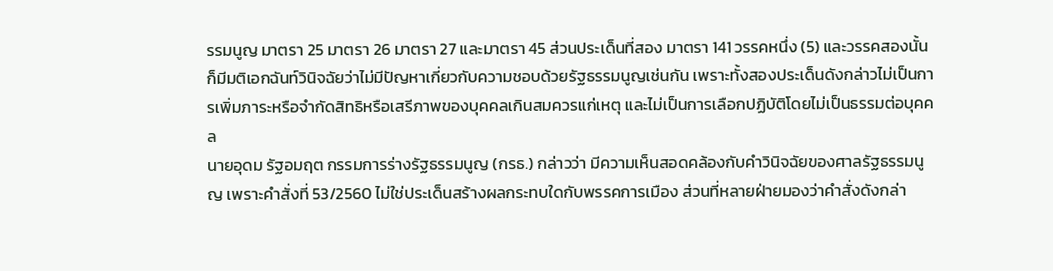รรมนูญ มาตรา 25 มาตรา 26 มาตรา 27 และมาตรา 45 ส่วนประเด็นที่สอง มาตรา 141 วรรคหนึ่ง (5) และวรรคสองนั้น ก็มีมติเอกฉันท์วินิจฉัยว่าไม่มีปัญหาเกี่ยวกับความชอบด้วยรัฐธรรมนูญเช่นกัน เพราะทั้งสองประเด็นดังกล่าวไม่เป็นการเพิ่มภาระหรือจำกัดสิทธิหรือเสรีภาพของบุคคลเกินสมควรแก่เหตุ และไม่เป็นการเลือกปฏิบัติโดยไม่เป็นธรรมต่อบุคคล
นายอุดม รัฐอมฤต กรรมการร่างรัฐธรรมนูญ (กรธ.) กล่าวว่า มีความเห็นสอดคล้องกับคำวินิจฉัยของศาลรัฐธรรมนูญ เพราะคำสั่งที่ 53/2560 ไม่ใช่ประเด็นสร้างผลกระทบใดกับพรรคการเมือง ส่วนที่หลายฝ่ายมองว่าคำสั่งดังกล่า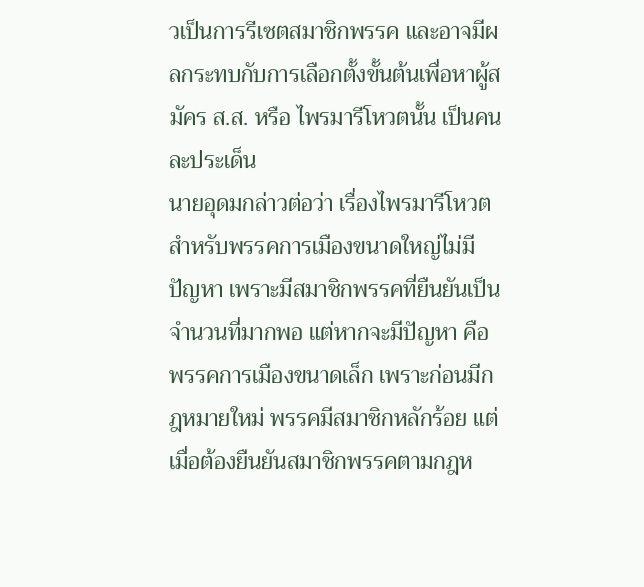วเป็นการรีเซตสมาชิกพรรค และอาจมีผลกระทบกับการเลือกตั้งขั้นต้นเพื่อหาผู้สมัคร ส.ส. หรือ ไพรมารีโหวตนั้น เป็นคนละประเด็น
นายอุดมกล่าวต่อว่า เรื่องไพรมารีโหวต สำหรับพรรคการเมืองขนาดใหญ่ไม่มีปัญหา เพราะมีสมาชิกพรรคที่ยืนยันเป็นจำนวนที่มากพอ แต่หากจะมีปัญหา คือ พรรคการเมืองขนาดเล็ก เพราะก่อนมีกฎหมายใหม่ พรรคมีสมาชิกหลักร้อย แต่เมื่อต้องยืนยันสมาชิกพรรคตามกฎห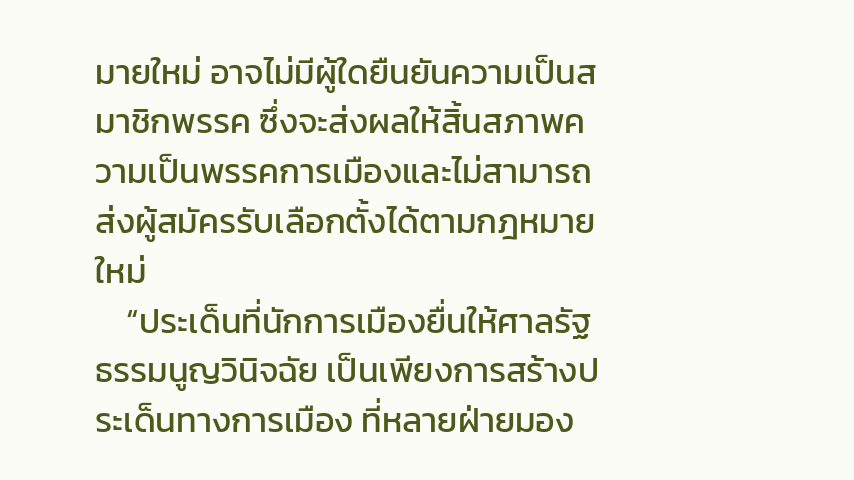มายใหม่ อาจไม่มีผู้ใดยืนยันความเป็นสมาชิกพรรค ซึ่งจะส่งผลให้สิ้นสภาพความเป็นพรรคการเมืองและไม่สามารถส่งผู้สมัครรับเลือกตั้งได้ตามกฎหมายใหม่
    “ประเด็นที่นักการเมืองยื่นให้ศาลรัฐธรรมนูญวินิจฉัย เป็นเพียงการสร้างประเด็นทางการเมือง ที่หลายฝ่ายมอง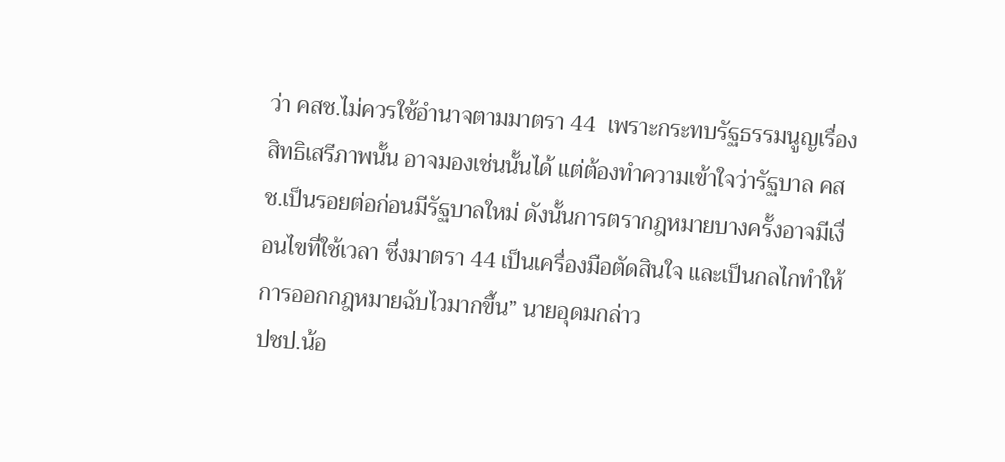ว่า คสช.ไม่ควรใช้อำนาจตามมาตรา 44  เพราะกระทบรัฐธรรมนูญเรื่องสิทธิเสรีภาพนั้น อาจมองเช่นนั้นได้ แต่ต้องทำความเข้าใจว่ารัฐบาล คสช.เป็นรอยต่อก่อนมีรัฐบาลใหม่ ดังนั้นการตรากฎหมายบางครั้งอาจมีเงื่อนไขที่ใช้เวลา ซึ่งมาตรา 44 เป็นเครื่องมือตัดสินใจ และเป็นกลไกทำให้การออกกฎหมายฉับไวมากขึ้น” นายอุดมกล่าว
ปชป.น้อ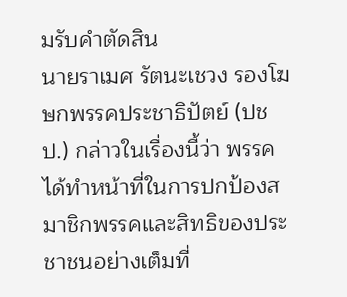มรับคำตัดสิน
นายราเมศ รัตนะเชวง รองโฆษกพรรคประชาธิปัตย์ (ปชป.) กล่าวในเรื่องนี้ว่า พรรคได้ทำหน้าที่ในการปกป้องสมาชิกพรรคและสิทธิของประชาชนอย่างเต็มที่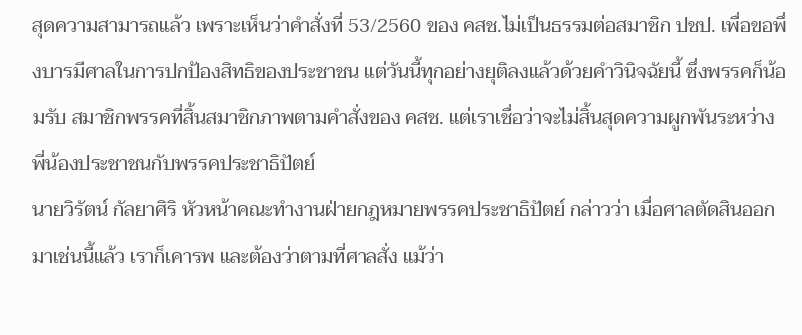สุดความสามารถแล้ว เพราะเห็นว่าคำสั่งที่ 53/2560 ของ คสช.ไม่เป็นธรรมต่อสมาชิก ปชป. เพื่อขอพึ่งบารมีศาลในการปกป้องสิทธิของประชาชน แต่วันนี้ทุกอย่างยุติลงแล้วด้วยคำวินิจฉัยนี้ ซึ่งพรรคก็น้อมรับ สมาชิกพรรคที่สิ้นสมาชิกภาพตามคำสั่งของ คสช. แต่เราเชื่อว่าจะไม่สิ้นสุดความผูกพันระหว่างพี่น้องประชาชนกับพรรคประชาธิปัตย์
นายวิรัตน์ กัลยาศิริ หัวหน้าคณะทำงานฝ่ายกฎหมายพรรคประชาธิปัตย์ กล่าวว่า เมื่อศาลตัดสินออกมาเช่นนี้แล้ว เราก็เคารพ และต้องว่าตามที่ศาลสั่ง แม้ว่า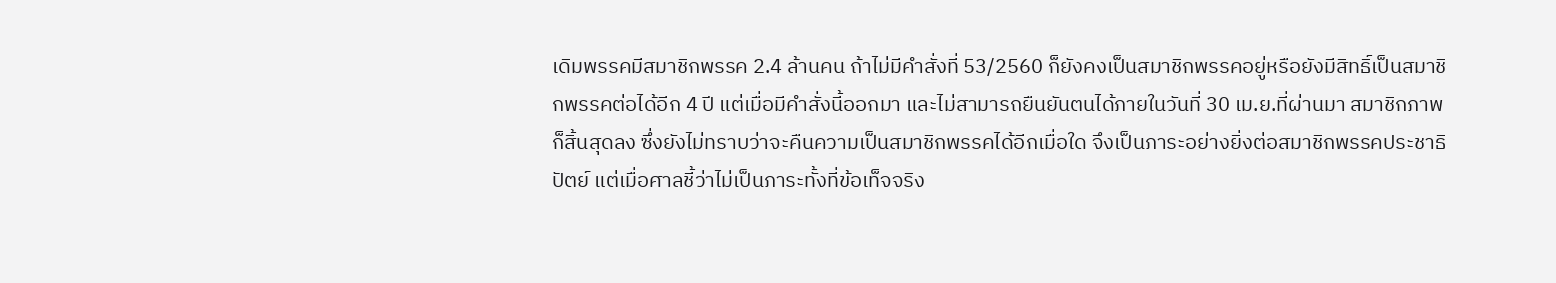เดิมพรรคมีสมาชิกพรรค 2.4 ล้านคน ถ้าไม่มีคำสั่งที่ 53/2560 ก็ยังคงเป็นสมาชิกพรรคอยู่หรือยังมีสิทธิ์เป็นสมาชิกพรรคต่อได้อีก 4 ปี แต่เมื่อมีคำสั่งนี้ออกมา และไม่สามารถยืนยันตนได้ภายในวันที่ 30 เม.ย.ที่ผ่านมา สมาชิกภาพก็สิ้นสุดลง ซึ่งยังไม่ทราบว่าจะคืนความเป็นสมาชิกพรรคได้อีกเมื่อใด จึงเป็นภาระอย่างยิ่งต่อสมาชิกพรรคประชาธิปัตย์ แต่เมื่อศาลชี้ว่าไม่เป็นภาระทั้งที่ข้อเท็จจริง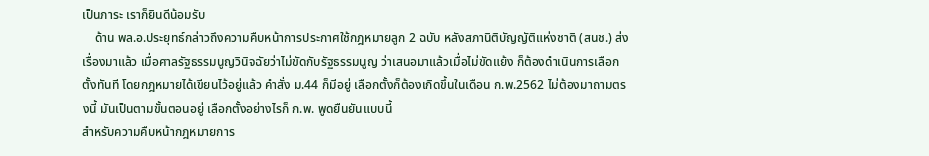เป็นภาระ เราก็ยินดีน้อมรับ
    ด้าน พล.อ.ประยุทธ์กล่าวถึงความคืบหน้าการประกาศใช้กฎหมายลูก 2 ฉบับ หลังสภานิติบัญญัติแห่งชาติ (สนช.) ส่งเรื่องมาแล้ว เมื่อศาลรัฐธรรมนูญวินิจฉัยว่าไม่ขัดกับรัฐธรรมนูญ ว่าเสนอมาแล้วเมื่อไม่ขัดแย้ง ก็ต้องดำเนินการเลือกตั้งทันที โดยกฎหมายได้เขียนไว้อยู่แล้ว คำสั่ง ม.44 ก็มีอยู่ เลือกตั้งก็ต้องเกิดขึ้นในเดือน ก.พ.2562 ไม่ต้องมาถามตรงนี้ มันเป็นตามขั้นตอนอยู่ เลือกตั้งอย่างไรก็ ก.พ. พูดยืนยันแบบนี้
สำหรับความคืบหน้ากฎหมายการ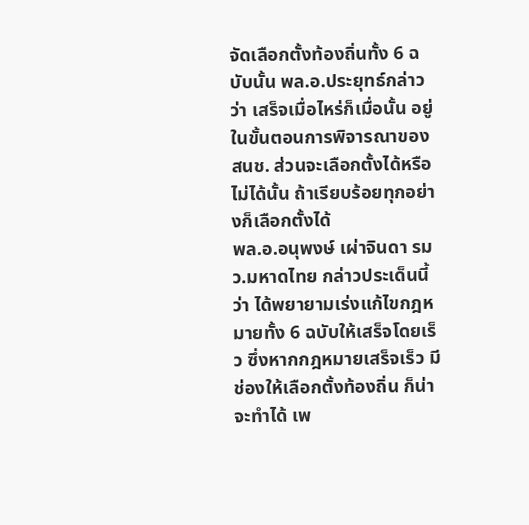จัดเลือกตั้งท้องถิ่นทั้ง 6 ฉบับนั้น พล.อ.ประยุทธ์กล่าวว่า เสร็จเมื่อไหร่ก็เมื่อนั้น อยู่ในขั้นตอนการพิจารณาของ สนช. ส่วนจะเลือกตั้งได้หรือไม่ได้นั้น ถ้าเรียบร้อยทุกอย่างก็เลือกตั้งได้
พล.อ.อนุพงษ์ เผ่าจินดา รมว.มหาดไทย กล่าวประเด็นนี้ว่า ได้พยายามเร่งแก้ไขกฎหมายทั้ง 6 ฉบับให้เสร็จโดยเร็ว ซึ่งหากกฎหมายเสร็จเร็ว มีช่องให้เลือกตั้งท้องถิ่น ก็น่าจะทำได้ เพ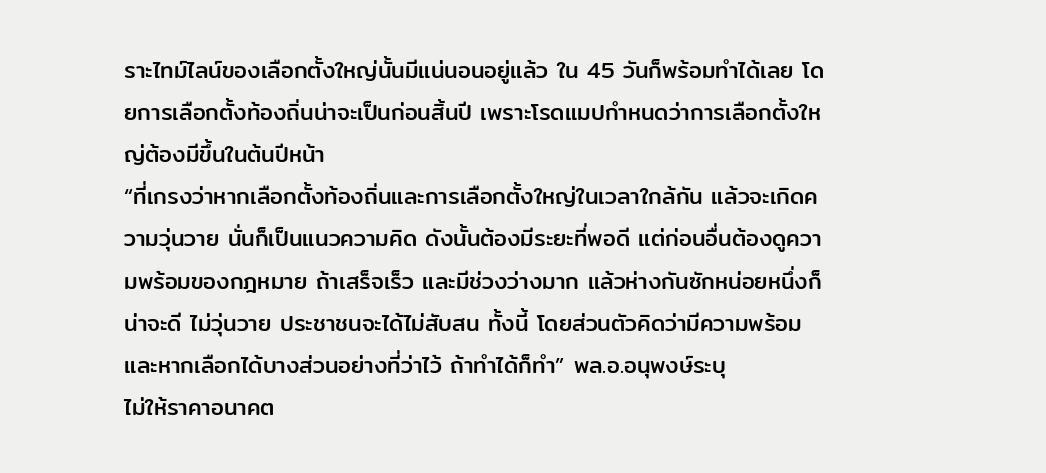ราะไทม์ไลน์ของเลือกตั้งใหญ่นั้นมีแน่นอนอยู่แล้ว ใน 45 วันก็พร้อมทำได้เลย โดยการเลือกตั้งท้องถิ่นน่าจะเป็นก่อนสิ้นปี เพราะโรดแมปกำหนดว่าการเลือกตั้งใหญ่ต้องมีขึ้นในต้นปีหน้า
“ที่เกรงว่าหากเลือกตั้งท้องถิ่นและการเลือกตั้งใหญ่ในเวลาใกล้กัน แล้วจะเกิดความวุ่นวาย นั่นก็เป็นแนวความคิด ดังนั้นต้องมีระยะที่พอดี แต่ก่อนอื่นต้องดูความพร้อมของกฎหมาย ถ้าเสร็จเร็ว และมีช่วงว่างมาก แล้วห่างกันซักหน่อยหนึ่งก็น่าจะดี ไม่วุ่นวาย ประชาชนจะได้ไม่สับสน ทั้งนี้ โดยส่วนตัวคิดว่ามีความพร้อม และหากเลือกได้บางส่วนอย่างที่ว่าไว้ ถ้าทำได้ก็ทำ” พล.อ.อนุพงษ์ระบุ
ไม่ให้ราคาอนาคต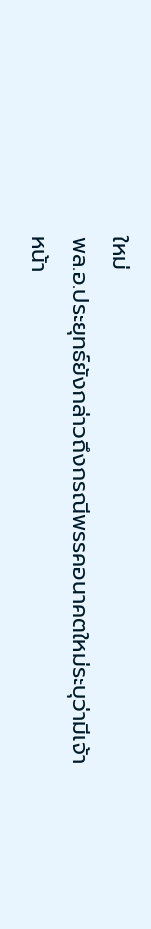ใหม่
พล.อ.ประยุทธ์ยังกล่าวถึงกรณีพรรคอนาคตใหม่ระบุว่ามีเจ้าหน้า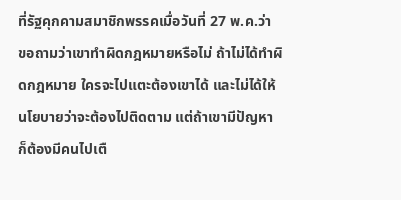ที่รัฐคุกคามสมาชิกพรรคเมื่อวันที่ 27 พ.ค.ว่า ขอถามว่าเขาทำผิดกฎหมายหรือไม่ ถ้าไม่ได้ทำผิดกฎหมาย ใครจะไปแตะต้องเขาได้ และไม่ได้ให้นโยบายว่าจะต้องไปติดตาม แต่ถ้าเขามีปัญหา ก็ต้องมีคนไปเตื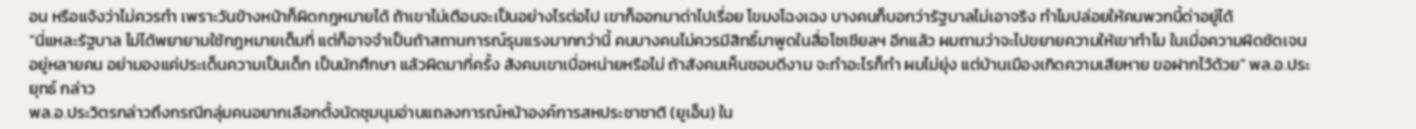อน หรือแจ้งว่าไม่ควรทำ เพราะวันข้างหน้าก็ผิดกฎหมายได้ ถ้าเขาไม่เตือนจะเป็นอย่างไรต่อไป เขาก็ออกมาด่าไปเรื่อย โขมงโฉงเฉง บางคนก็บอกว่ารัฐบาลไม่เอาจริง ทำไมปล่อยให้คนพวกนี้ด่าอยู่ได้
“นี่แหละรัฐบาล ไม่ได้พยายามใช้กฎหมายเต็มที่ แต่ก็อาจจำเป็นถ้าสถานการณ์รุนแรงมากกว่านี้ คนบางคนไม่ควรมีสิทธิ์มาพูดในสื่อโซเชียลฯ อีกแล้ว ผมถามว่าจะไปขยายความให้เขาทำไม ในเมื่อความผิดชัดเจนอยู่หลายคน อย่ามองแค่ประเด็นความเป็นเด็ก เป็นนักศึกษา แล้วผิดมากี่ครั้ง สังคมเขาเบื่อหน่ายหรือไม่ ถ้าสังคมเห็นชอบดีงาม จะทำอะไรก็ทำ ผมไม่ยุ่ง แต่บ้านเมืองเกิดความเสียหาย ขอฝากไว้ด้วย” พล.อ.ประยุทธ์ กล่าว
พล.อ.ประวิตรกล่าวถึงกรณีกลุ่มคนอยากเลือกตั้งนัดชุมนุมอ่านแถลงการณ์หน้าองค์การสหประชาชาติ (ยูเอ็น) ใน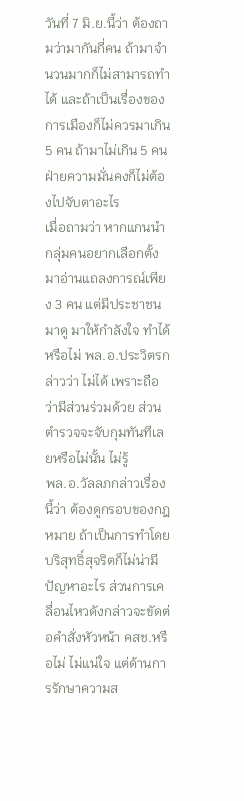วันที่ 7 มิ.ย.นี้ว่า ต้องถามว่ามากันกี่คน ถ้ามาจำนวนมากก็ไม่สามารถทำได้ และถ้าเป็นเรื่องของการเมืองก็ไม่ควรมาเกิน 5 คน ถ้ามาไม่เกิน 5 คนฝ่ายความมั่นคงก็ไม่ต้องไปจับตาอะไร
เมื่อถามว่า หากแกนนำกลุ่มคนอยากเลือกตั้งมาอ่านแถลงการณ์เพียง 3 คน แต่มีประชาชนมาดู มาให้กำลังใจ ทำได้หรือไม่ พล.อ.ประวิตรกล่าวว่า ไม่ได้ เพราะถือว่ามีส่วนร่วมด้วย ส่วนตำรวจจะจับกุมทันทีเลยหรือไม่นั้น ไม่รู้
พล.อ.วัลลภกล่าวเรื่องนี้ว่า ต้องดูกรอบของกฎหมาย ถ้าเป็นการทำโดยบริสุทธิ์สุจริตก็ไม่น่ามีปัญหาอะไร ส่วนการเคลื่อนไหวดังกล่าวจะขัดต่อคำสั่งหัวหน้า คสช.หรือไม่ ไม่แน่ใจ แต่ด้านการรักษาความส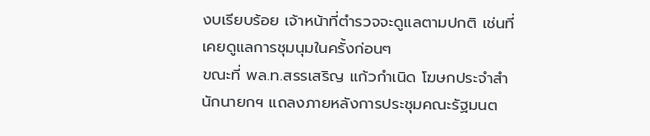งบเรียบร้อย เจ้าหน้าที่ตำรวจจะดูแลตามปกติ เช่นที่เคยดูแลการชุมนุมในครั้งก่อนๆ
ขณะที่ พล.ท.สรรเสริญ แก้วกำเนิด โฆษกประจำสำนักนายกฯ แถลงภายหลังการประชุมคณะรัฐมนต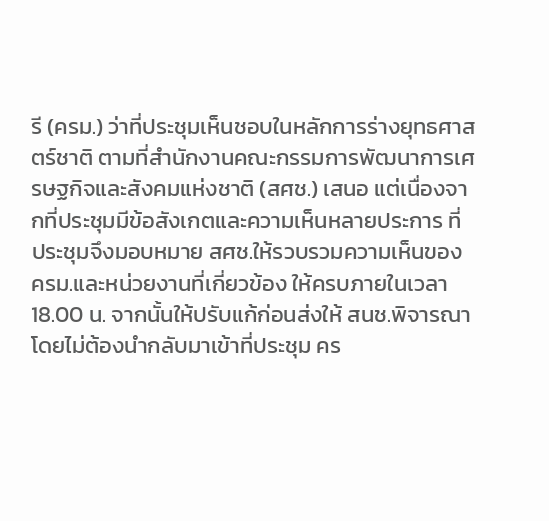รี (ครม.) ว่าที่ประชุมเห็นชอบในหลักการร่างยุทธศาสตร์ชาติ ตามที่สำนักงานคณะกรรมการพัฒนาการเศรษฐกิจและสังคมแห่งชาติ (สศช.) เสนอ แต่เนื่องจากที่ประชุมมีข้อสังเกตและความเห็นหลายประการ ที่ประชุมจึงมอบหมาย สศช.ให้รวบรวมความเห็นของ ครม.และหน่วยงานที่เกี่ยวข้อง ให้ครบภายในเวลา 18.00 น. จากนั้นให้ปรับแก้ก่อนส่งให้ สนช.พิจารณา โดยไม่ต้องนำกลับมาเข้าที่ประชุม คร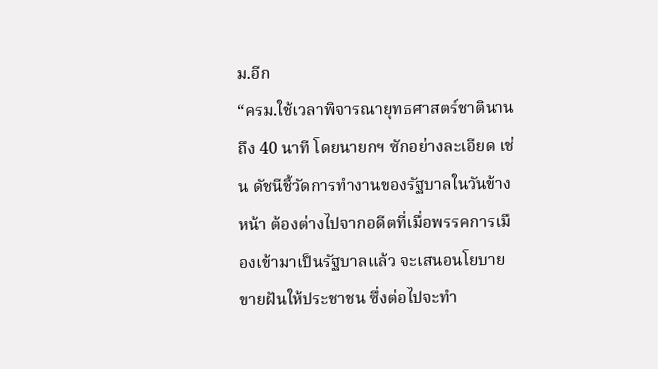ม.อีก
“ครม.ใช้เวลาพิจารณายุทธศาสตร์ชาตินานถึง 40 นาที โดยนายกฯ ซักอย่างละเอียด เช่น ดัชนีชี้วัดการทำงานของรัฐบาลในวันข้างหน้า ต้องต่างไปจากอดีตที่เมื่อพรรคการเมืองเข้ามาเป็นรัฐบาลแล้ว จะเสนอนโยบายขายฝันให้ประชาชน ซึ่งต่อไปจะทำ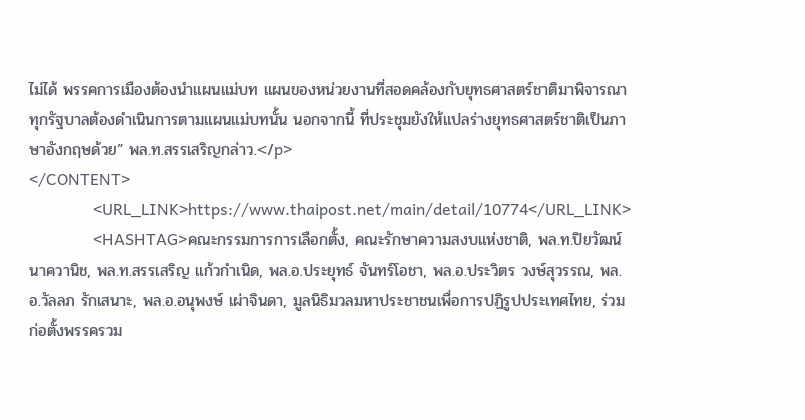ไม่ได้ พรรคการเมืองต้องนำแผนแม่บท แผนของหน่วยงานที่สอดคล้องกับยุทธศาสตร์ชาติมาพิจารณา ทุกรัฐบาลต้องดำเนินการตามแผนแม่บทนั้น นอกจากนี้ ที่ประชุมยังให้แปลร่างยุทธศาสตร์ชาติเป็นภาษาอังกฤษด้วย” พล.ท.สรรเสริญกล่าว.</p>
</CONTENT>
                <URL_LINK>https://www.thaipost.net/main/detail/10774</URL_LINK>
                <HASHTAG>คณะกรรมการการเลือกตั้ง, คณะรักษาความสงบแห่งชาติ, พล.ท.ปิยวัฒน์ นาควานิช, พล.ท.สรรเสริญ แก้วกำเนิด, พล.อ.ประยุทธ์ จันทร์โอชา, พล.อ.ประวิตร วงษ์สุวรรณ, พล.อ.วัลลภ รักเสนาะ, พล.อ.อนุพงษ์ เผ่าจินดา, มูลนิธิมวลมหาประชาชนเพื่อการปฏิรูปประเทศไทย, ร่วมก่อตั้งพรรครวม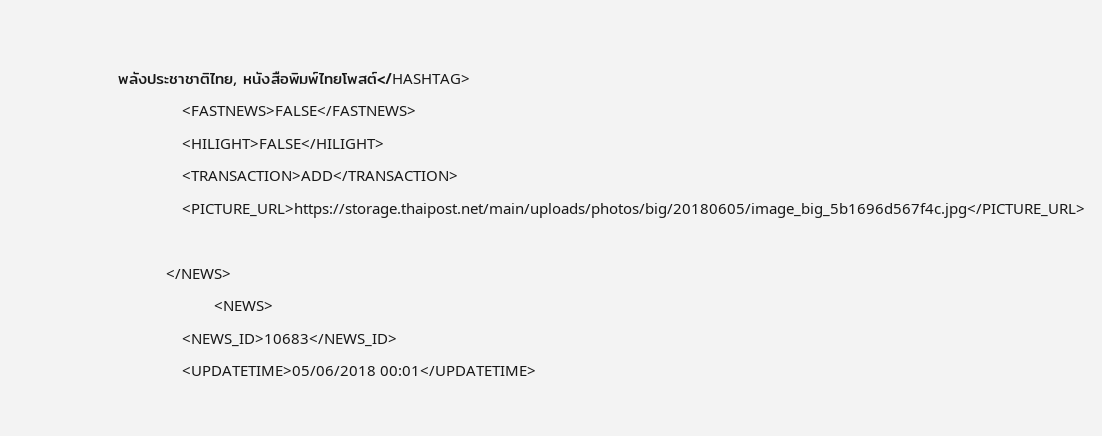พลังประชาชาติไทย, หนังสือพิมพ์ไทยโพสต์</HASHTAG>
                <FASTNEWS>FALSE</FASTNEWS>
                <HILIGHT>FALSE</HILIGHT>
                <TRANSACTION>ADD</TRANSACTION>
                <PICTURE_URL>https://storage.thaipost.net/main/uploads/photos/big/20180605/image_big_5b1696d567f4c.jpg</PICTURE_URL>

            </NEWS>
                        <NEWS>
                <NEWS_ID>10683</NEWS_ID>
                <UPDATETIME>05/06/2018 00:01</UPDATETIME>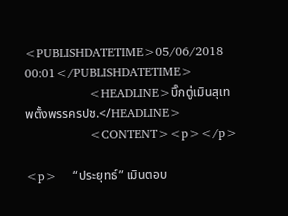<PUBLISHDATETIME>05/06/2018 00:01</PUBLISHDATETIME>
                <HEADLINE>บิ๊กตู่เมินสุเทพตั้งพรรครปช.</HEADLINE>
                <CONTENT><p></p>

<p>    “ประยุทธ์” เมินตอบ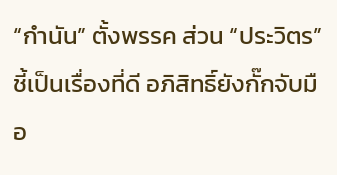“กำนัน” ตั้งพรรค ส่วน “ประวิตร” ชี้เป็นเรื่องที่ดี อภิสิทธิ์ยังกั๊กจับมือ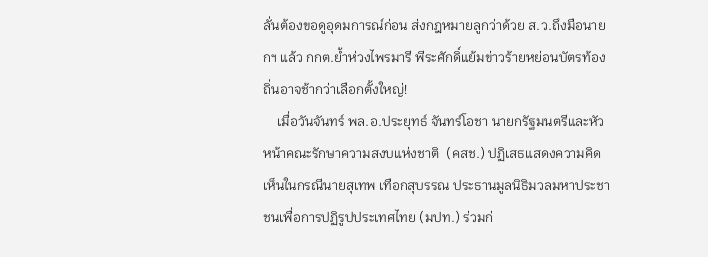ลั่นต้องขอดูอุดมการณ์ก่อน ส่งกฎหมายลูกว่าด้วย ส.ว.ถึงมือนายกฯ แล้ว กกต.ย้ำห่วงไพรมารี พีระศักดิ์แย้มข่าวร้ายหย่อนบัตรท้องถิ่นอาจช้ากว่าเลือกตั้งใหญ่!
    เมื่อวันจันทร์ พล.อ.ประยุทธ์ จันทร์โอชา นายกรัฐมนตรีและหัวหน้าคณะรักษาความสงบแห่งชาติ  (คสช.) ปฏิเสธแสดงความคิดเห็นในกรณีนายสุเทพ เทือกสุบรรณ ประธานมูลนิธิมวลมหาประชาชนเพื่อการปฏิรูปประเทศไทย (มปท.) ร่วมก่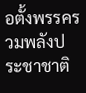อตั้งพรรครวมพลังประชาชาติ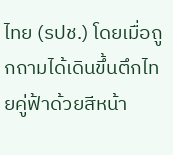ไทย (รปช.) โดยเมื่อถูกถามได้เดินขึ้นตึกไทยคู่ฟ้าด้วยสีหน้า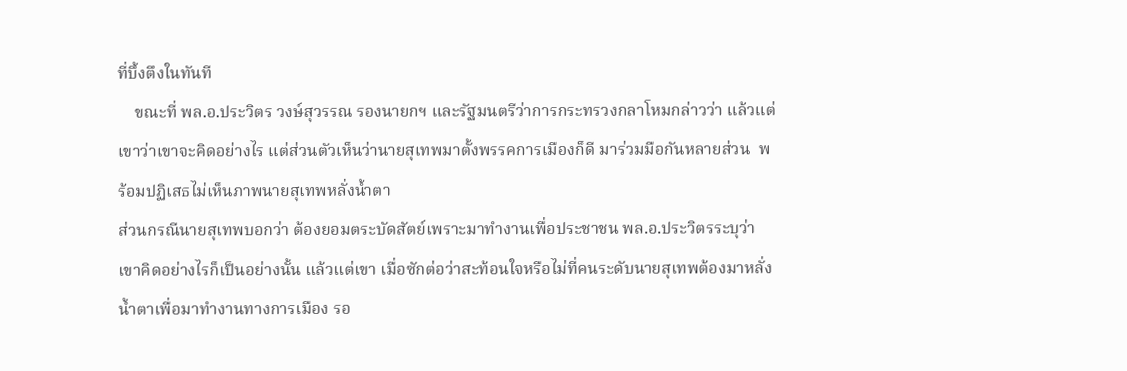ที่บึ้งตึงในทันที
    ขณะที่ พล.อ.ประวิตร วงษ์สุวรรณ รองนายกฯ และรัฐมนตรีว่าการกระทรวงกลาโหมกล่าวว่า แล้วแต่เขาว่าเขาจะคิดอย่างไร แต่ส่วนตัวเห็นว่านายสุเทพมาตั้งพรรคการเมืองก็ดี มาร่วมมือกันหลายส่วน  พร้อมปฏิเสธไม่เห็นภาพนายสุเทพหลั่งน้ำตา
ส่วนกรณีนายสุเทพบอกว่า ต้องยอมตระบัดสัตย์เพราะมาทำงานเพื่อประชาชน พล.อ.ประวิตรระบุว่า เขาคิดอย่างไรก็เป็นอย่างนั้น แล้วแต่เขา เมื่อซักต่อว่าสะท้อนใจหรือไม่ที่คนระดับนายสุเทพต้องมาหลั่งน้ำตาเพื่อมาทำงานทางการเมือง รอ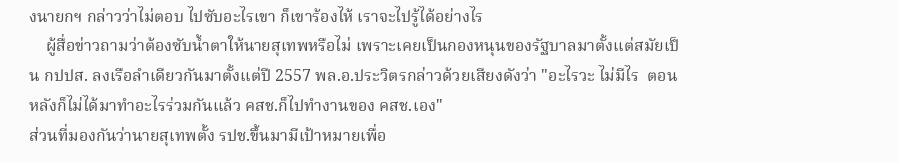งนายกฯ กล่าวว่าไม่ตอบ ไปซับอะไรเขา ก็เขาร้องไห้ เราจะไปรู้ได้อย่างไร
    ผู้สื่อข่าวถามว่าต้องซับน้ำตาให้นายสุเทพหรือไม่ เพราะเคยเป็นกองหนุนของรัฐบาลมาตั้งแต่สมัยเป็น กปปส. ลงเรือลำเดียวกันมาตั้งแต่ปี 2557 พล.อ.ประวิตรกล่าวด้วยเสียงดังว่า "อะไรวะ ไม่มีไร  ตอนหลังก็ไม่ได้มาทำอะไรร่วมกันแล้ว คสช.ก็ไปทำงานของ คสช.เอง"
ส่วนที่มองกันว่านายสุเทพตั้ง รปช.ขึ้นมามีเป้าหมายเพื่อ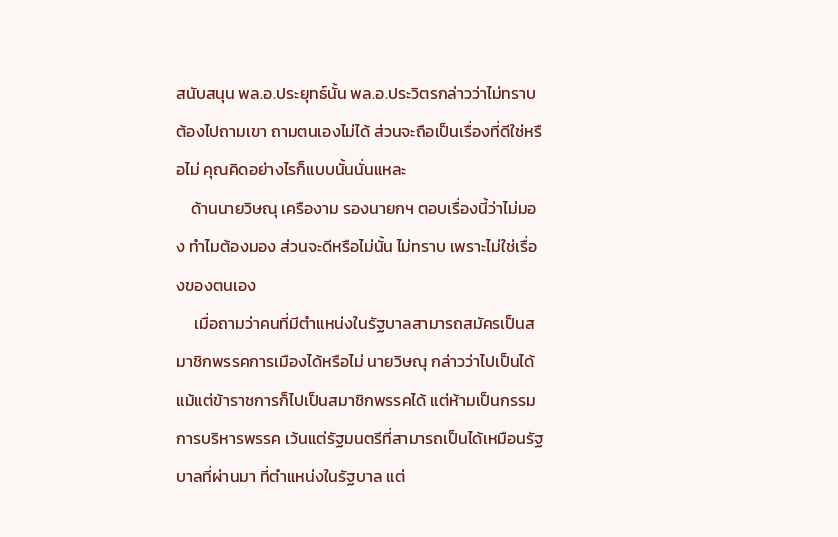สนับสนุน พล.อ.ประยุทธ์นั้น พล.อ.ประวิตรกล่าวว่าไม่ทราบ ต้องไปถามเขา ถามตนเองไม่ได้ ส่วนจะถือเป็นเรื่องที่ดีใช่หรือไม่ คุณคิดอย่างไรก็แบบนั้นนั่นแหละ
    ด้านนายวิษณุ เครืองาม รองนายกฯ ตอบเรื่องนี้ว่าไม่มอง ทำไมต้องมอง ส่วนจะดีหรือไม่นั้น ไม่ทราบ เพราะไม่ใช่เรื่องของตนเอง
     เมื่อถามว่าคนที่มีตำแหน่งในรัฐบาลสามารถสมัครเป็นสมาชิกพรรคการเมืองได้หรือไม่ นายวิษณุ กล่าวว่าไปเป็นได้ แม้แต่ข้าราชการก็ไปเป็นสมาชิกพรรคได้ แต่ห้ามเป็นกรรมการบริหารพรรค เว้นแต่รัฐมนตรีที่สามารถเป็นได้เหมือนรัฐบาลที่ผ่านมา ที่ตำแหน่งในรัฐบาล แต่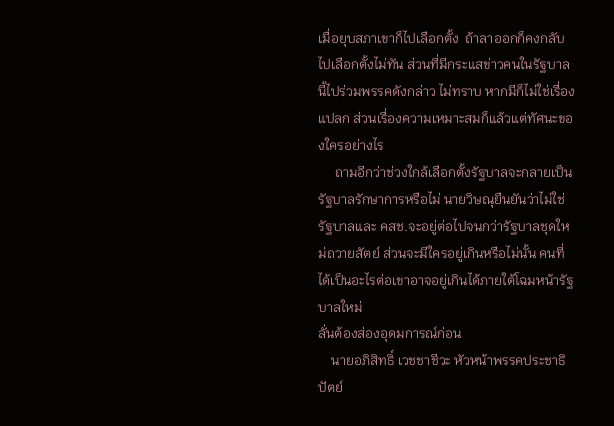เมื่อยุบสภาเขาก็ไปเลือกตั้ง  ถ้าลาออกก็คงกลับไปเลือกตั้งไม่ทัน ส่วนที่มีกระแสข่าวคนในรัฐบาลนี้ไปร่วมพรรคดังกล่าว ไม่ทราบ หากมีก็ไม่ใช่เรื่องแปลก ส่วนเรื่องความเหมาะสมก็แล้วแต่ทัศนะของใครอย่างไร
     ถามอีกว่าช่วงใกล้เลือกตั้งรัฐบาลจะกลายเป็นรัฐบาลรักษาการหรือไม่ นายวิษณุยืนยันว่าไม่ใช่  รัฐบาลและ คสช.จะอยู่ต่อไปจนกว่ารัฐบาลชุดใหม่ถวายสัตย์ ส่วนจะมีใครอยู่เกินหรือไม่นั้น คนที่ได้เป็นอะไรต่อเขาอาจอยู่เกินได้ภายใต้โฉมหน้ารัฐบาลใหม่
ลั่นต้องส่องอุดมการณ์ก่อน
    นายอภิสิทธิ์ เวชชาชีวะ หัวหน้าพรรคประชาธิปัตย์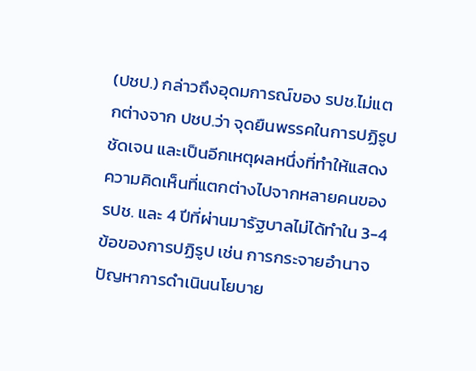(ปชป.) กล่าวถึงอุดมการณ์ของ รปช.ไม่แตกต่างจาก ปชป.ว่า จุดยืนพรรคในการปฏิรูปชัดเจน และเป็นอีกเหตุผลหนึ่งที่ทำให้แสดงความคิดเห็นที่แตกต่างไปจากหลายคนของ รปช. และ 4 ปีที่ผ่านมารัฐบาลไม่ได้ทำใน 3-4 ข้อของการปฏิรูป เช่น การกระจายอำนาจ ปัญหาการดำเนินนโยบาย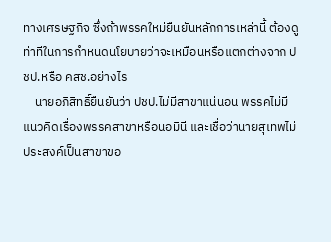ทางเศรษฐกิจ ซึ่งถ้าพรรคใหม่ยืนยันหลักการเหล่านี้ ต้องดูท่าทีในการกำหนดนโยบายว่าจะเหมือนหรือแตกต่างจาก ปชป.หรือ คสช.อย่างไร
    นายอภิสิทธิ์ยืนยันว่า ปชป.ไม่มีสาขาแน่นอน พรรคไม่มีแนวคิดเรื่องพรรคสาขาหรือนอมินี และเชื่อว่านายสุเทพไม่ประสงค์เป็นสาขาขอ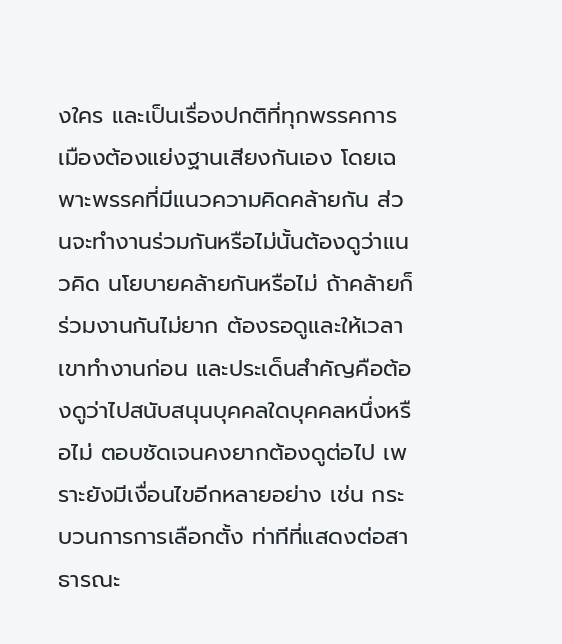งใคร และเป็นเรื่องปกติที่ทุกพรรคการเมืองต้องแย่งฐานเสียงกันเอง โดยเฉพาะพรรคที่มีแนวความคิดคล้ายกัน ส่วนจะทำงานร่วมกันหรือไม่นั้นต้องดูว่าแนวคิด นโยบายคล้ายกันหรือไม่ ถ้าคล้ายก็ร่วมงานกันไม่ยาก ต้องรอดูและให้เวลาเขาทำงานก่อน และประเด็นสำคัญคือต้องดูว่าไปสนับสนุนบุคคลใดบุคคลหนึ่งหรือไม่ ตอบชัดเจนคงยากต้องดูต่อไป เพราะยังมีเงื่อนไขอีกหลายอย่าง เช่น กระบวนการการเลือกตั้ง ท่าทีที่แสดงต่อสาธารณะ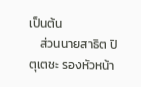เป็นต้น
    ส่วนนายสาธิต ปิตุเตชะ รองหัวหน้า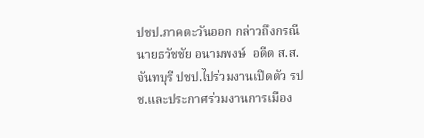ปชป.ภาคตะวันออก กล่าวถึงกรณีนายธวัชชัย อนามพงษ์  อดีต ส.ส.จันทบุรี ปชป.ไปร่วมงานเปิดตัว รปช.และประกาศร่วมงานการเมือง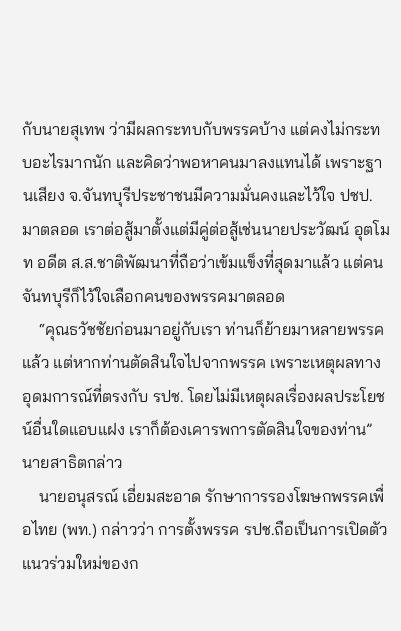กับนายสุเทพ ว่ามีผลกระทบกับพรรคบ้าง แต่คงไม่กระทบอะไรมากนัก และคิดว่าพอหาคนมาลงแทนได้ เพราะฐานเสียง จ.จันทบุรีประชาชนมีความมั่นคงและไว้ใจ ปชป.มาตลอด เราต่อสู้มาตั้งแต่มีคู่ต่อสู้เช่นนายประวัฒน์ อุตโมท อดีต ส.ส.ชาติพัฒนาที่ถือว่าเข้มแข็งที่สุดมาแล้ว แต่คนจันทบุรีก็ไว้ใจเลือกคนของพรรคมาตลอด
    “คุณธวัชชัยก่อนมาอยู่กับเรา ท่านก็ย้ายมาหลายพรรคแล้ว แต่หากท่านตัดสินใจไปจากพรรค เพราะเหตุผลทางอุดมการณ์ที่ตรงกับ รปช. โดยไม่มีเหตุผลเรื่องผลประโยชน์อื่นใดแอบแฝง เราก็ต้องเคารพการตัดสินใจของท่าน” นายสาธิตกล่าว
    นายอนุสรณ์ เอี่ยมสะอาด รักษาการรองโฆษกพรรคเพื่อไทย (พท.) กล่าวว่า การตั้งพรรค รปช.ถือเป็นการเปิดตัวแนวร่วมใหม่ของก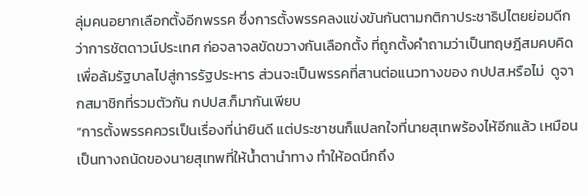ลุ่มคนอยากเลือกตั้งอีกพรรค ซึ่งการตั้งพรรคลงแข่งขันกันตามกติกาประชาธิปไตยย่อมดีกว่าการชัตดาวน์ประเทศ ก่อจลาจลขัดขวางกันเลือกตั้ง ที่ถูกตั้งคำถามว่าเป็นทฤษฎีสมคบคิดเพื่อล้มรัฐบาลไปสู่การรัฐประหาร ส่วนจะเป็นพรรคที่สานต่อแนวทางของ กปปส.หรือไม่  ดูจากสมาชิกที่รวมตัวกัน กปปส.ก็มากันเพียบ
“การตั้งพรรคควรเป็นเรื่องที่น่ายินดี แต่ประชาชนก็แปลกใจที่นายสุเทพร้องไห้อีกแล้ว เหมือนเป็นทางถนัดของนายสุเทพที่ให้น้ำตานำทาง ทำให้อดนึกถึง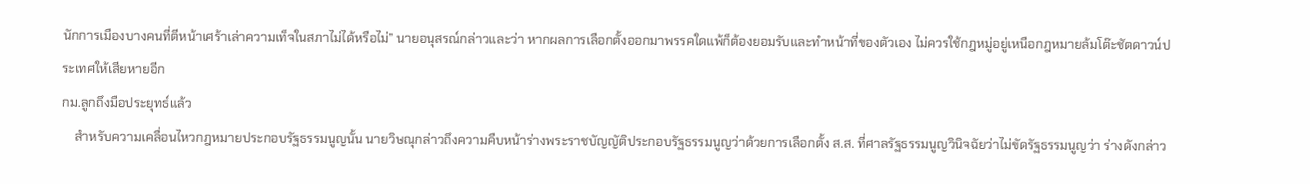นักการเมืองบางคนที่ตีหน้าเศร้าเล่าความเท็จในสภาไม่ได้หรือไม่” นายอนุสรณ์กล่าวและว่า หากผลการเลือกตั้งออกมาพรรคใดแพ้ก็ต้องยอมรับและทำหน้าที่ของตัวเอง ไม่ควรใช้กฎหมู่อยู่เหนือกฎหมายล้มโต๊ะชัตดาวน์ประเทศให้เสียหายอีก
กม.ลูกถึงมือประยุทธ์แล้ว
    สำหรับความเคลื่อนไหวกฎหมายประกอบรัฐธรรมนูญนั้น นายวิษณุกล่าวถึงความคืบหน้าร่างพระราชบัญญัติประกอบรัฐธรรมนูญว่าด้วยการเลือกตั้ง ส.ส. ที่ศาลรัฐธรรมนูญวินิจฉัยว่าไม่ขัดรัฐธรรมนูญว่า ร่างดังกล่าว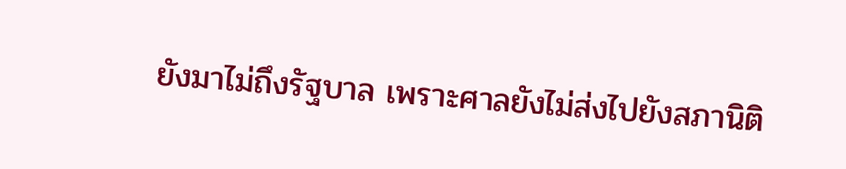ยังมาไม่ถึงรัฐบาล เพราะศาลยังไม่ส่งไปยังสภานิติ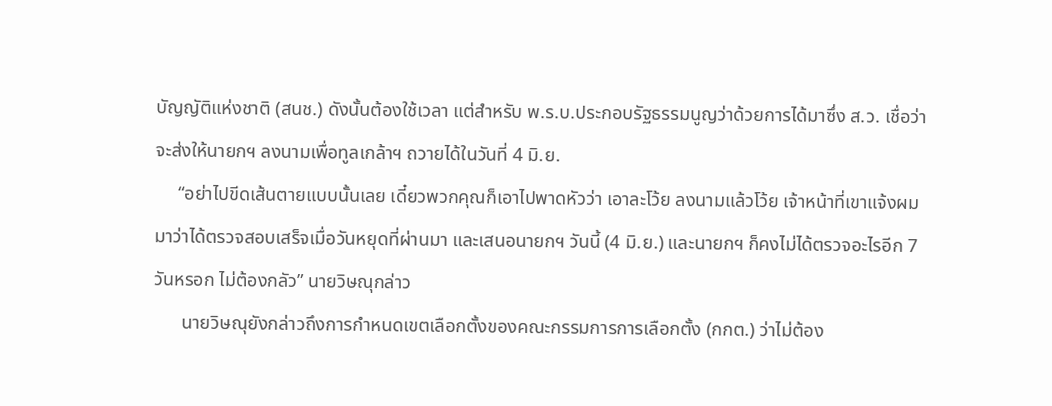บัญญัติแห่งชาติ (สนช.) ดังนั้นต้องใช้เวลา แต่สำหรับ พ.ร.บ.ประกอบรัฐธรรมนูญว่าด้วยการได้มาซึ่ง ส.ว. เชื่อว่าจะส่งให้นายกฯ ลงนามเพื่อทูลเกล้าฯ ถวายได้ในวันที่ 4 มิ.ย.
     “อย่าไปขีดเส้นตายแบบนั้นเลย เดี๋ยวพวกคุณก็เอาไปพาดหัวว่า เอาละโว้ย ลงนามแล้วโว้ย เจ้าหน้าที่เขาแจ้งผมมาว่าได้ตรวจสอบเสร็จเมื่อวันหยุดที่ผ่านมา และเสนอนายกฯ วันนี้ (4 มิ.ย.) และนายกฯ ก็คงไม่ได้ตรวจอะไรอีก 7 วันหรอก ไม่ต้องกลัว” นายวิษณุกล่าว
      นายวิษณุยังกล่าวถึงการกำหนดเขตเลือกตั้งของคณะกรรมการการเลือกตั้ง (กกต.) ว่าไม่ต้อง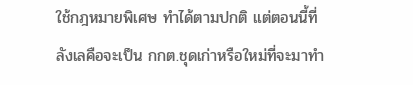ใช้กฎหมายพิเศษ ทำได้ตามปกติ แต่ตอนนี้ที่ลังเลคือจะเป็น กกต.ชุดเก่าหรือใหม่ที่จะมาทำ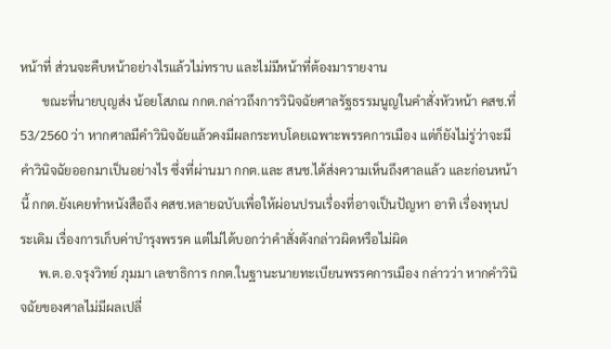หน้าที่ ส่วนจะคืบหน้าอย่างไรแล้วไม่ทราบ และไม่มีหน้าที่ต้องมารายงาน
       ขณะที่นายบุญส่ง น้อยโสภณ กกต.กล่าวถึงการวินิจฉัยศาลรัฐธรรมนูญในคำสั่งหัวหน้า คสช.ที่  53/2560 ว่า หากศาลมีคำวินิจฉัยแล้วคงมีผลกระทบโดยเฉพาะพรรคการเมือง แต่ก็ยังไม่รู่ว่าจะมีคำวินิจฉัยออกมาเป็นอย่างไร ซึ่งที่ผ่านมา กกต.และ สนช.ได้ส่งความเห็นถึงศาลแล้ว และก่อนหน้านี้ กกต.ยังเคยทำหนังสือถึง คสช.หลายฉบับเพื่อให้ผ่อนปรนเรื่องที่อาจเป็นปัญหา อาทิ เรื่องทุนประเดิม เรื่องการเก็บค่าบำรุงพรรค แต่ไม่ได้บอกว่าคำสั่งดังกล่าวผิดหรือไม่ผิด
      พ.ต.อ.จรุงวิทย์ ภุมมา เลขาธิการ กกต.ในฐานะนายทะเบียนพรรคการเมือง กล่าวว่า หากคำวินิจฉัยของศาลไม่มีผลเปลี่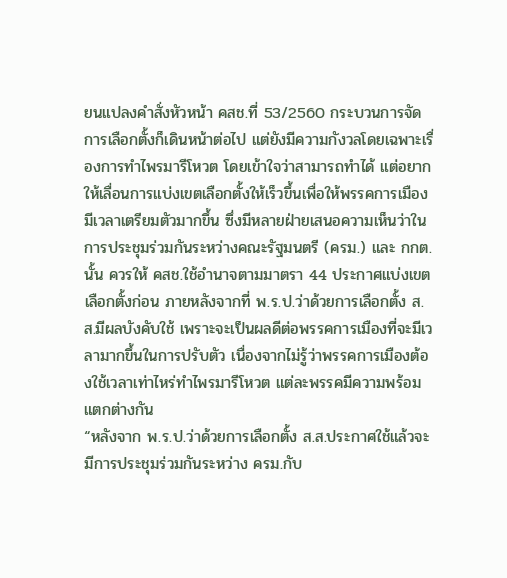ยนแปลงคำสั่งหัวหน้า คสช.ที่ 53/2560 กระบวนการจัดการเลือกตั้งก็เดินหน้าต่อไป แต่ยังมีความกังวลโดยเฉพาะเรื่องการทำไพรมารีโหวต โดยเข้าใจว่าสามารถทำได้ แต่อยากให้เลื่อนการแบ่งเขตเลือกตั้งให้เร็วขึ้นเพื่อให้พรรคการเมืองมีเวลาเตรียมตัวมากขึ้น ซึ่งมีหลายฝ่ายเสนอความเห็นว่าในการประชุมร่วมกันระหว่างคณะรัฐมนตรี (ครม.) และ กกต.นั้น ควรให้ คสช.ใช้อำนาจตามมาตรา 44 ประกาศแบ่งเขตเลือกตั้งก่อน ภายหลังจากที่ พ.ร.ป.ว่าด้วยการเลือกตั้ง ส.ส.มีผลบังคับใช้ เพราะจะเป็นผลดีต่อพรรคการเมืองที่จะมีเวลามากขึ้นในการปรับตัว เนื่องจากไม่รู้ว่าพรรคการเมืองต้องใช้เวลาเท่าไหร่ทำไพรมารีโหวต แต่ละพรรคมีความพร้อมแตกต่างกัน
“หลังจาก พ.ร.ป.ว่าด้วยการเลือกตั้ง ส.ส.ประกาศใช้แล้วจะมีการประชุมร่วมกันระหว่าง ครม.กับ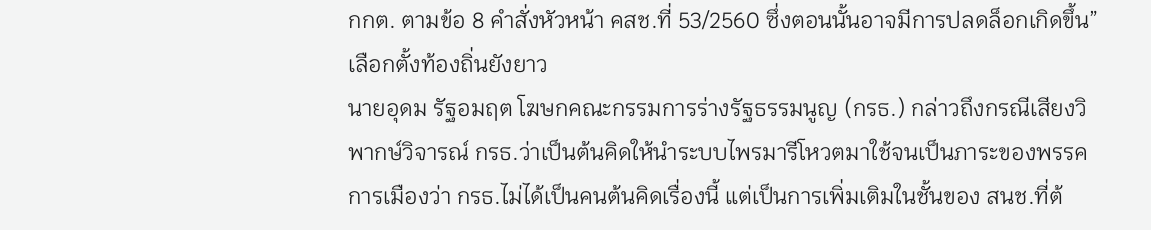กกต. ตามข้อ 8 คำสั่งหัวหน้า คสช.ที่ 53/2560 ซึ่งตอนนั้นอาจมีการปลดล็อกเกิดขึ้น”
เลือกตั้งท้องถิ่นยังยาว
นายอุดม รัฐอมฤต โฆษกคณะกรรมการร่างรัฐธรรมนูญ (กรธ.) กล่าวถึงกรณีเสียงวิพากษ์วิจารณ์ กรธ.ว่าเป็นต้นคิดให้นำระบบไพรมารีโหวตมาใช้จนเป็นภาระของพรรคการเมืองว่า กรธ.ไม่ได้เป็นคนต้นคิดเรื่องนี้ แต่เป็นการเพิ่มเติมในชั้นของ สนช.ที่ต้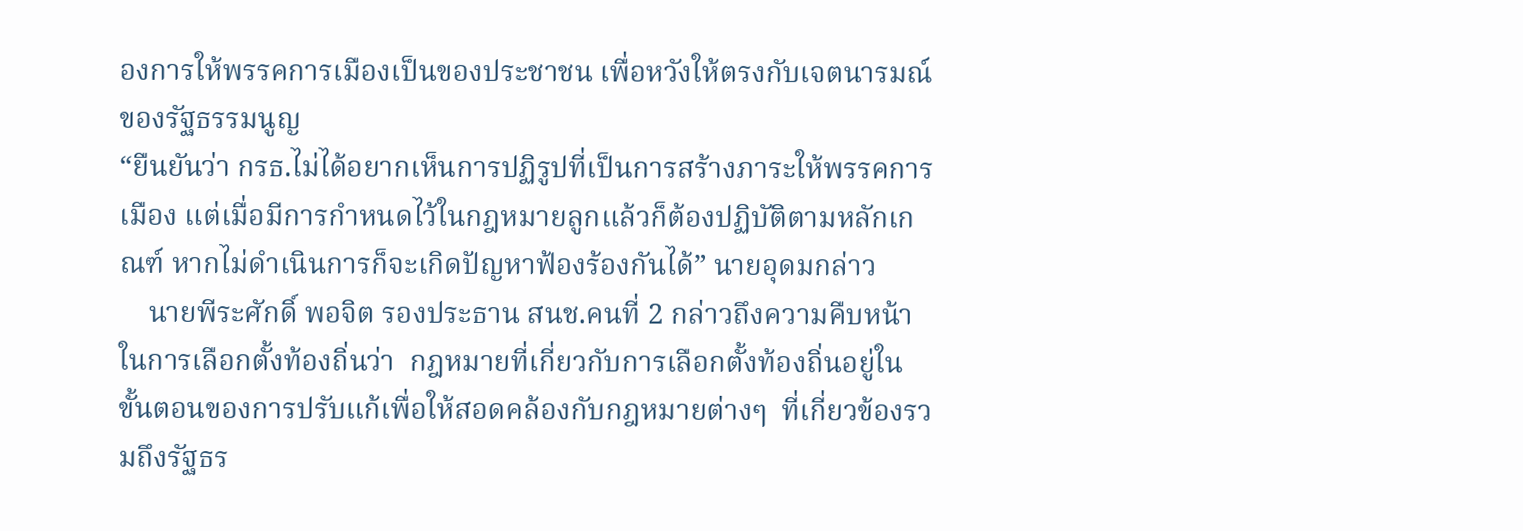องการให้พรรคการเมืองเป็นของประชาชน เพื่อหวังให้ตรงกับเจตนารมณ์ของรัฐธรรมนูญ
“ยืนยันว่า กรธ.ไม่ได้อยากเห็นการปฏิรูปที่เป็นการสร้างภาระให้พรรคการเมือง แต่เมื่อมีการกำหนดไว้ในกฎหมายลูกแล้วก็ต้องปฏิบัติตามหลักเกณฑ์ หากไม่ดำเนินการก็จะเกิดปัญหาฟ้องร้องกันได้” นายอุดมกล่าว
    นายพีระศักดิ์ พอจิต รองประธาน สนช.คนที่ 2 กล่าวถึงความคืบหน้าในการเลือกตั้งท้องถิ่นว่า  กฎหมายที่เกี่ยวกับการเลือกตั้งท้องถิ่นอยู่ในขั้นตอนของการปรับแก้เพื่อให้สอดคล้องกับกฎหมายต่างๆ  ที่เกี่ยวข้องรวมถึงรัฐธร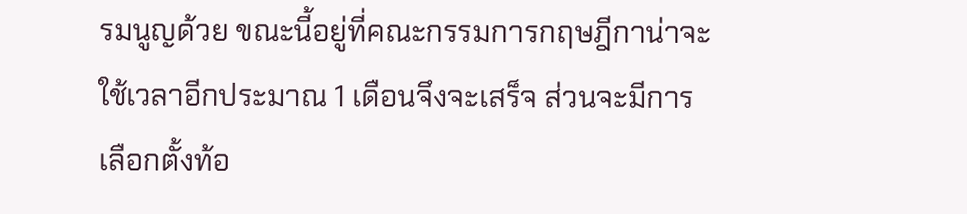รมนูญด้วย ขณะนี้อยู่ที่คณะกรรมการกฤษฎีกาน่าจะใช้เวลาอีกประมาณ 1 เดือนจึงจะเสร็จ ส่วนจะมีการเลือกตั้งท้อ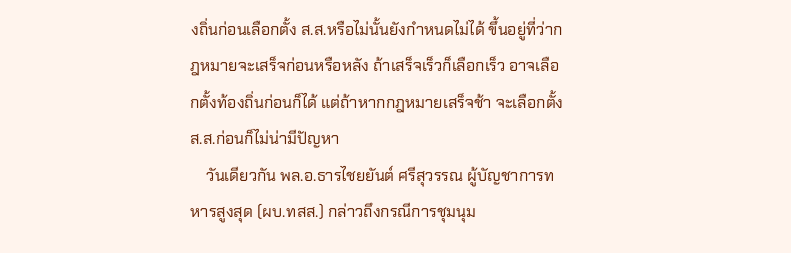งถิ่นก่อนเลือกตั้ง ส.ส.หรือไม่นั้นยังกำหนดไม่ได้ ขึ้นอยู่ที่ว่ากฎหมายจะเสร็จก่อนหรือหลัง ถ้าเสร็จเร็วก็เลือกเร็ว อาจเลือกตั้งท้องถิ่นก่อนก็ได้ แต่ถ้าหากกฎหมายเสร็จช้า จะเลือกตั้ง ส.ส.ก่อนก็ไม่น่ามีปัญหา
    วันเดียวกัน พล.อ.ธารไชยยันต์ ศรีสุวรรณ ผู้บัญชาการทหารสูงสุด (ผบ.ทสส.) กล่าวถึงกรณีการชุมนุม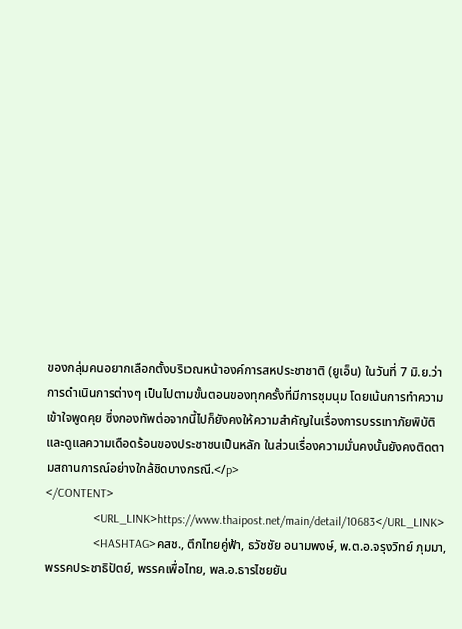ของกลุ่มคนอยากเลือกตั้งบริเวณหน้าองค์การสหประชาชาติ (ยูเอ็น) ในวันที่ 7 มิ.ย.ว่า การดำเนินการต่างๆ เป็นไปตามขั้นตอนของทุกครั้งที่มีการชุมนุม โดยเน้นการทำความเข้าใจพูดคุย ซึ่งกองทัพต่อจากนี้ไปก็ยังคงให้ความสำคัญในเรื่องการบรรเทาภัยพิบัติ และดูแลความเดือดร้อนของประชาชนเป็นหลัก ในส่วนเรื่องความมั่นคงนั้นยังคงติดตามสถานการณ์อย่างใกล้ชิดบางกรณี.</p>
</CONTENT>
                <URL_LINK>https://www.thaipost.net/main/detail/10683</URL_LINK>
                <HASHTAG>คสช., ตึกไทยคู่ฟ้า, ธวัชชัย อนามพงษ์, พ.ต.อ.จรุงวิทย์ ภุมมา, พรรคประชาธิปัตย์, พรรคเพื่อไทย, พล.อ.ธารไชยยัน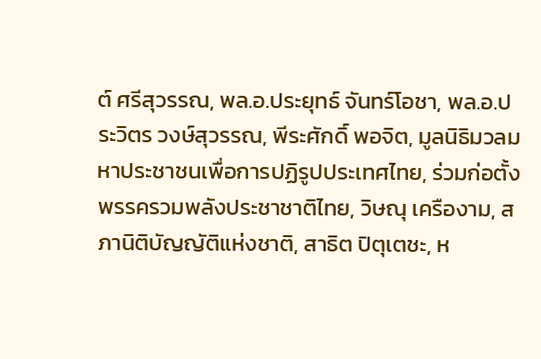ต์ ศรีสุวรรณ, พล.อ.ประยุทธ์ จันทร์โอชา, พล.อ.ประวิตร วงษ์สุวรรณ, พีระศักดิ์ พอจิต, มูลนิธิมวลมหาประชาชนเพื่อการปฏิรูปประเทศไทย, ร่วมก่อตั้งพรรครวมพลังประชาชาติไทย, วิษณุ เครืองาม, สภานิติบัญญัติแห่งชาติ, สาธิต ปิตุเตชะ, ห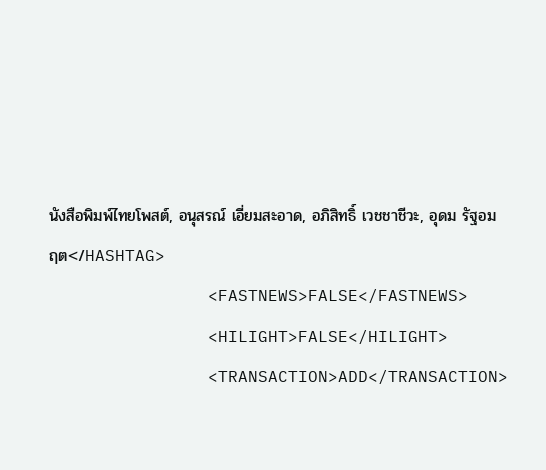นังสือพิมพ์ไทยโพสต์, อนุสรณ์ เอี่ยมสะอาด, อภิสิทธิ์ เวชชาชีวะ, อุดม รัฐอมฤต</HASHTAG>
                <FASTNEWS>FALSE</FASTNEWS>
                <HILIGHT>FALSE</HILIGHT>
                <TRANSACTION>ADD</TRANSACTION>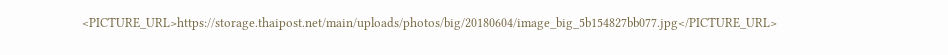<PICTURE_URL>https://storage.thaipost.net/main/uploads/photos/big/20180604/image_big_5b154827bb077.jpg</PICTURE_URL>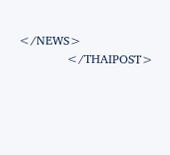</NEWS>
            </THAIPOST>